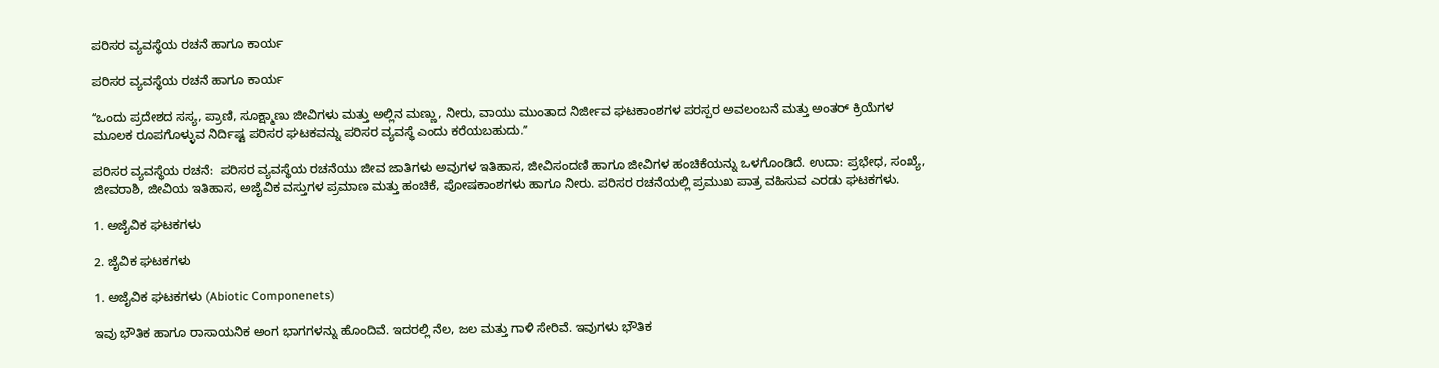ಪರಿಸರ ವ್ಯವಸ್ಥೆಯ ರಚನೆ ಹಾಗೂ ಕಾರ್ಯ

ಪರಿಸರ ವ್ಯವಸ್ಥೆಯ ರಚನೆ ಹಾಗೂ ಕಾರ್ಯ

ʻʻಒಂದು ಪ್ರದೇಶದ ಸಸ್ಯ, ಪ್ರಾಣಿ, ಸೂಕ್ಷ್ಮಾಣು ಜೀವಿಗಳು ಮತ್ತು ಅಲ್ಲಿನ ಮಣ್ಣು, ನೀರು, ವಾಯು ಮುಂತಾದ ನಿರ್ಜೀವ ಘಟಕಾಂಶಗಳ ಪರಸ್ಪರ ಅವಲಂಬನೆ ಮತ್ತು ಅಂತರ್ ಕ್ರಿಯೆಗಳ ಮೂಲಕ ರೂಪಗೊಳ್ಳುವ ನಿರ್ದಿಷ್ಟ ಪರಿಸರ ಘಟಕವನ್ನು ಪರಿಸರ ವ್ಯವಸ್ಥೆ ಎಂದು ಕರೆಯಬಹುದು.ʼʼ

ಪರಿಸರ ವ್ಯವಸ್ಥೆಯ ರಚನೆ:  ಪರಿಸರ ವ್ಯವಸ್ಥೆಯ ರಚನೆಯು ಜೀವ ಜಾತಿಗಳು ಅವುಗಳ ಇತಿಹಾಸ, ಜೀವಿಸಂದಣಿ ಹಾಗೂ ಜೀವಿಗಳ ಹಂಚಿಕೆಯನ್ನು ಒಳಗೊಂಡಿದೆ. ಉದಾ: ಪ್ರಭೇಧ, ಸಂಖ್ಯೆ, ಜೀವರಾಶಿ, ಜೀವಿಯ ಇತಿಹಾಸ, ಅಜೈವಿಕ ವಸ್ತುಗಳ ಪ್ರಮಾಣ ಮತ್ತು ಹಂಚಿಕೆ, ಪೋಷಕಾಂಶಗಳು ಹಾಗೂ ನೀರು. ಪರಿಸರ ರಚನೆಯಲ್ಲಿ ಪ್ರಮುಖ ಪಾತ್ರ ವಹಿಸುವ ಎರಡು ಘಟಕಗಳು.

1. ಅಜೈವಿಕ ಘಟಕಗಳು

2. ಜೈವಿಕ ಘಟಕಗಳು

1. ಅಜೈವಿಕ ಘಟಕಗಳು (Abiotic Componenets)

ಇವು ಭೌತಿಕ ಹಾಗೂ ರಾಸಾಯನಿಕ ಅಂಗ ಭಾಗಗಳನ್ನು ಹೊಂದಿವೆ. ಇದರಲ್ಲಿ ನೆಲ, ಜಲ ಮತ್ತು ಗಾಳಿ ಸೇರಿವೆ. ಇವುಗಳು ಭೌತಿಕ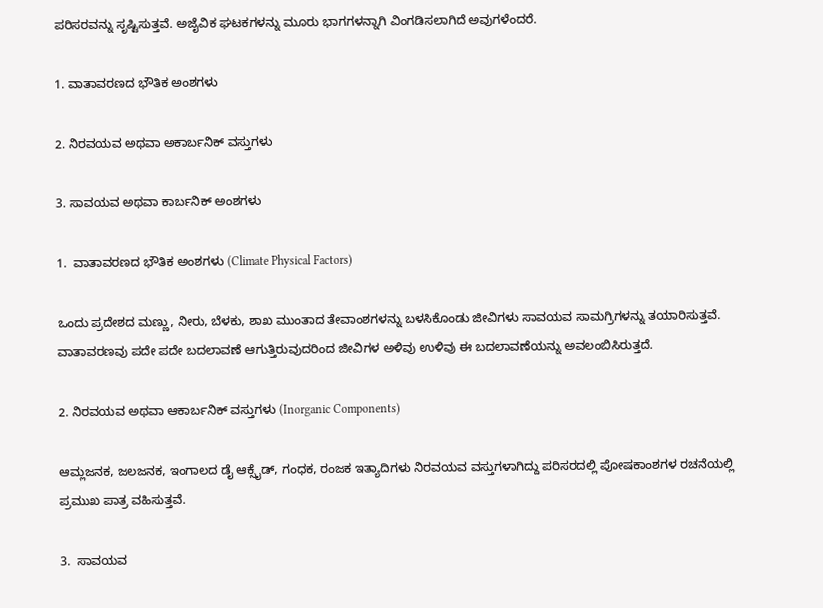ಪರಿಸರವನ್ನು ಸೃಷ್ಟಿಸುತ್ತವೆ. ಅಜೈವಿಕ ಘಟಕಗಳನ್ನು ಮೂರು ಭಾಗಗಳನ್ನಾಗಿ ವಿಂಗಡಿಸಲಾಗಿದೆ ಅವುಗಳೆಂದರೆ.

1. ವಾತಾವರಣದ ಭೌತಿಕ ಅಂಶಗಳು

2. ನಿರವಯವ ಅಥವಾ ಅಕಾರ್ಬನಿಕ್ ವಸ್ತುಗಳು

3. ಸಾವಯವ ಅಥವಾ ಕಾರ್ಬನಿಕ್ ಅಂಶಗಳು

1.  ವಾತಾವರಣದ ಭೌತಿಕ ಅಂಶಗಳು (Climate Physical Factors)

ಒಂದು ಪ್ರದೇಶದ ಮಣ್ಣು, ನೀರು, ಬೆಳಕು, ಶಾಖ ಮುಂತಾದ ತೇವಾಂಶಗಳನ್ನು ಬಳಸಿಕೊಂಡು ಜೀವಿಗಳು ಸಾವಯವ ಸಾಮಗ್ರಿಗಳನ್ನು ತಯಾರಿಸುತ್ತವೆ. ವಾತಾವರಣವು ಪದೇ ಪದೇ ಬದಲಾವಣೆ ಆಗುತ್ತಿರುವುದರಿಂದ ಜೀವಿಗಳ ಅಳಿವು ಉಳಿವು ಈ ಬದಲಾವಣೆಯನ್ನು ಅವಲಂಬಿಸಿರುತ್ತದೆ.

2. ನಿರವಯವ ಅಥವಾ ಆಕಾರ್ಬನಿಕ್ ವಸ್ತುಗಳು (Inorganic Components)

ಆಮ್ಲಜನಕ, ಜಲಜನಕ, ಇಂಗಾಲದ ಡೈ ಆಕ್ಸೈಡ್, ಗಂಧಕ, ರಂಜಕ ಇತ್ಯಾದಿಗಳು ನಿರವಯವ ವಸ್ತುಗಳಾಗಿದ್ದು ಪರಿಸರದಲ್ಲಿ ಪೋಷಕಾಂಶಗಳ ರಚನೆಯಲ್ಲಿ ಪ್ರಮುಖ ಪಾತ್ರ ವಹಿಸುತ್ತವೆ.

3.  ಸಾವಯವ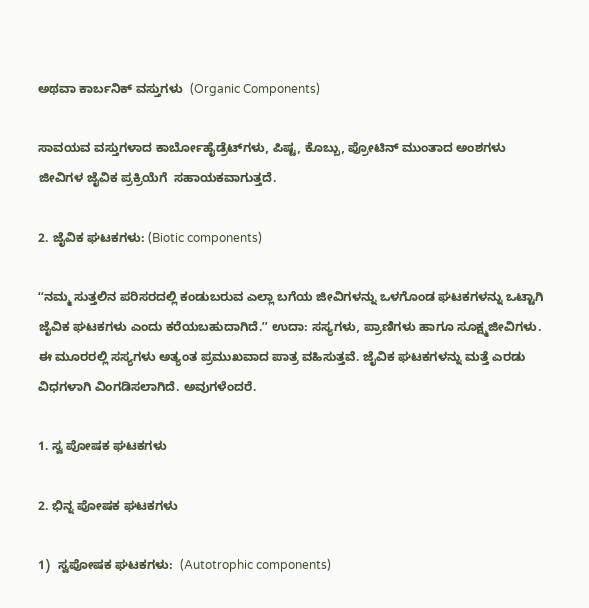ಅಥವಾ ಕಾರ್ಬನಿಕ್ ವಸ್ತುಗಳು  (Organic Components)

ಸಾವಯವ ವಸ್ತುಗಳಾದ ಕಾರ್ಬೋಹೈಡ್ರೆಟ್‌ಗಳು, ಪಿಷ್ಟ, ಕೊಬ್ಬು, ಪ್ರೋಟಿನ್ ಮುಂತಾದ ಅಂಶಗಳು ಜೀವಿಗಳ ಜೈವಿಕ ಪ್ರಕ್ರಿಯೆಗೆ  ಸಹಾಯಕವಾಗುತ್ತದೆ.

2. ಜೈವಿಕ ಘಟಕಗಳು: (Biotic components)

ʻʻನಮ್ಮ ಸುತ್ತಲಿನ ಪರಿಸರದಲ್ಲಿ ಕಂಡುಬರುವ ಎಲ್ಲಾ ಬಗೆಯ ಜೀವಿಗಳನ್ನು ಒಳಗೊಂಡ ಘಟಕಗಳನ್ನು ಒಟ್ಟಾಗಿ ಜೈವಿಕ ಘಟಕಗಳು ಎಂದು ಕರೆಯಬಹುದಾಗಿದೆ.ʼʼ ಉದಾ: ಸಸ್ಯಗಳು, ಪ್ರಾಣಿಗಳು ಹಾಗೂ ಸೂಕ್ಷ್ಮಜೀವಿಗಳು. ಈ ಮೂರರಲ್ಲಿ ಸಸ್ಯಗಳು ಅತ್ಯಂತ ಪ್ರಮುಖವಾದ ಪಾತ್ರ ವಹಿಸುತ್ತವೆ. ಜೈವಿಕ ಘಟಕಗಳನ್ನು ಮತ್ತೆ ಎರಡು ವಿಧಗಳಾಗಿ ವಿಂಗಡಿಸಲಾಗಿದೆ. ಅವುಗಳೆಂದರೆ.

1. ಸ್ವ ಪೋಷಕ ಘಟಕಗಳು

2. ಭಿನ್ನ ಪೋಷಕ ಘಟಕಗಳು

1)  ಸ್ವಪೋಷಕ ಘಟಕಗಳು:  (Autotrophic components)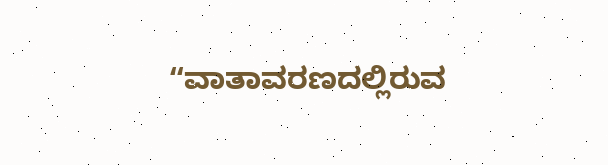ʻʻವಾತಾವರಣದಲ್ಲಿರುವ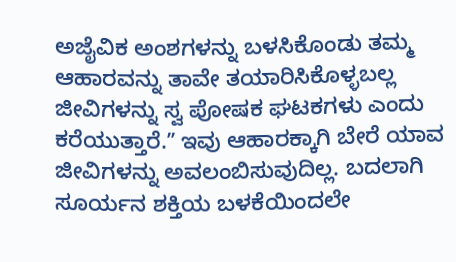ಅಜೈವಿಕ ಅಂಶಗಳನ್ನು ಬಳಸಿಕೊಂಡು ತಮ್ಮ ಆಹಾರವನ್ನು ತಾವೇ ತಯಾರಿಸಿಕೊಳ್ಳಬಲ್ಲ ಜೀವಿಗಳನ್ನು ಸ್ವ ಪೋಷಕ ಘಟಕಗಳು ಎಂದು ಕರೆಯುತ್ತಾರೆ.ʼʼ ಇವು ಆಹಾರಕ್ಕಾಗಿ ಬೇರೆ ಯಾವ ಜೀವಿಗಳನ್ನು ಅವಲಂಬಿಸುವುದಿಲ್ಲ. ಬದಲಾಗಿ ಸೂರ್ಯನ ಶಕ್ತಿಯ ಬಳಕೆಯಿಂದಲೇ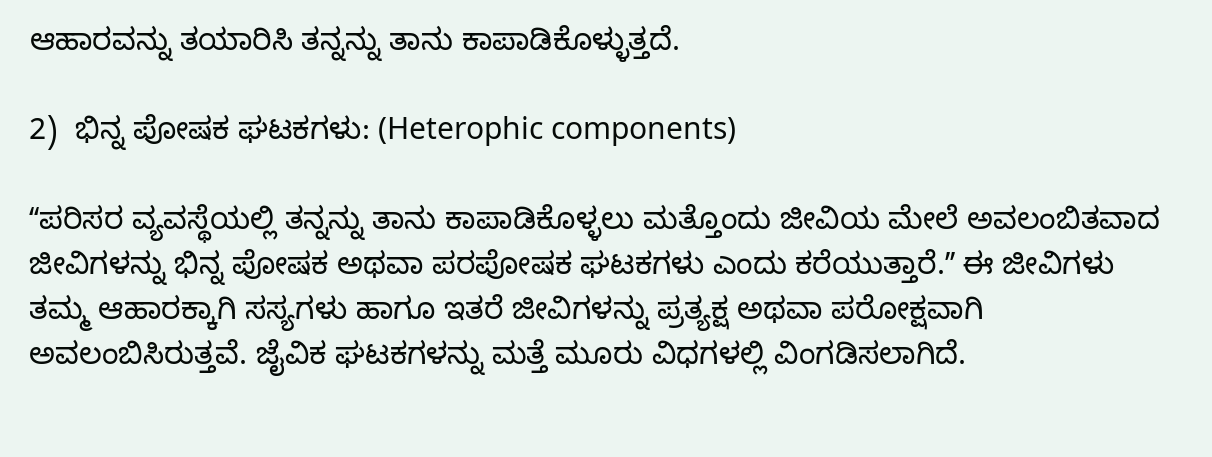ಆಹಾರವನ್ನು ತಯಾರಿಸಿ ತನ್ನನ್ನು ತಾನು ಕಾಪಾಡಿಕೊಳ್ಳುತ್ತದೆ.

2)  ಭಿನ್ನ ಪೋಷಕ ಘಟಕಗಳು: (Heterophic components)

ʻʻಪರಿಸರ ವ್ಯವಸ್ಥೆಯಲ್ಲಿ ತನ್ನನ್ನು ತಾನು ಕಾಪಾಡಿಕೊಳ್ಳಲು ಮತ್ತೊಂದು ಜೀವಿಯ ಮೇಲೆ ಅವಲಂಬಿತವಾದ ಜೀವಿಗಳನ್ನು ಭಿನ್ನ ಪೋಷಕ ಅಥವಾ ಪರಪೋಷಕ ಘಟಕಗಳು ಎಂದು ಕರೆಯುತ್ತಾರೆ.ʼʼ ಈ ಜೀವಿಗಳು ತಮ್ಮ ಆಹಾರಕ್ಕಾಗಿ ಸಸ್ಯಗಳು ಹಾಗೂ ಇತರೆ ಜೀವಿಗಳನ್ನು ಪ್ರತ್ಯಕ್ಷ ಅಥವಾ ಪರೋಕ್ಷವಾಗಿ ಅವಲಂಬಿಸಿರುತ್ತವೆ. ಜೈವಿಕ ಘಟಕಗಳನ್ನು ಮತ್ತೆ ಮೂರು ವಿಧಗಳಲ್ಲಿ ವಿಂಗಡಿಸಲಾಗಿದೆ.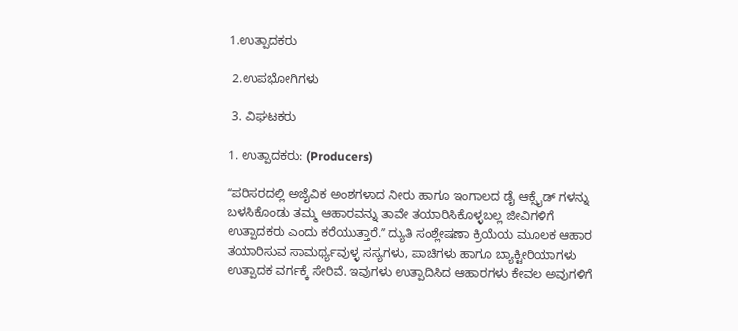1.ಉತ್ಪಾದಕರು

 2.ಉಪಭೋಗಿಗಳು

 3. ವಿಘಟಕರು

1. ಉತ್ಪಾದಕರು: (Producers)

ʻʻಪರಿಸರದಲ್ಲಿ ಅಜೈವಿಕ ಅಂಶಗಳಾದ ನೀರು ಹಾಗೂ ಇಂಗಾಲದ ಡೈ ಆಕ್ಸೈಡ್ ಗಳನ್ನು ಬಳಸಿಕೊಂಡು ತಮ್ಮ ಆಹಾರವನ್ನು ತಾವೇ ತಯಾರಿಸಿಕೊಳ್ಳಬಲ್ಲ ಜೀವಿಗಳಿಗೆ ಉತ್ಪಾದಕರು ಎಂದು ಕರೆಯುತ್ತಾರೆ.ʼʼ ದ್ಯುತಿ ಸಂಶ್ಲೇಷಣಾ ಕ್ರಿಯೆಯ ಮೂಲಕ ಆಹಾರ ತಯಾರಿಸುವ ಸಾಮರ್ಥ್ಯವುಳ್ಳ ಸಸ್ಯಗಳು, ಪಾಚಿಗಳು ಹಾಗೂ ಬ್ಯಾಕ್ಟೀರಿಯಾಗಳು ಉತ್ಪಾದಕ ವರ್ಗಕ್ಕೆ ಸೇರಿವೆ. ಇವುಗಳು ಉತ್ಪಾದಿಸಿದ ಆಹಾರಗಳು ಕೇವಲ ಅವುಗಳಿಗೆ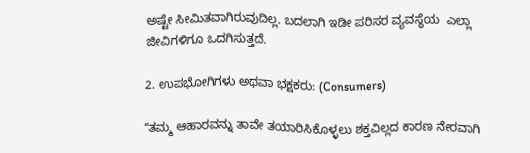ಅಷ್ಟೇ ಸೀಮಿತವಾಗಿರುವುದಿಲ್ಲ. ಬದಲಾಗಿ ಇಡೀ ಪರಿಸರ ವ್ಯವಸ್ಥೆಯ  ಎಲ್ಲಾ ಜೀವಿಗಳಿಗೂ ಒದಗಿಸುತ್ತದೆ.

2. ಉಪಭೋಗಿಗಳು ಅಥವಾ ಭಕ್ಷಕರು: (Consumers)

ʻʻತಮ್ಮ ಆಹಾರವನ್ನು ತಾವೇ ತಯಾರಿಸಿಕೊಳ್ಳಲು ಶಕ್ತವಿಲ್ಲದ ಕಾರಣ ನೇರವಾಗಿ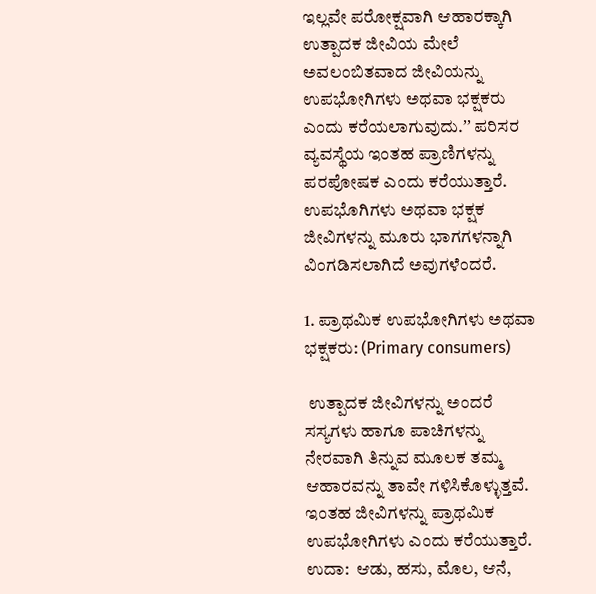ಇಲ್ಲವೇ ಪರೋಕ್ಷವಾಗಿ ಆಹಾರಕ್ಕಾಗಿ ಉತ್ಪಾದಕ ಜೀವಿಯ ಮೇಲೆ ಅವಲಂಬಿತವಾದ ಜೀವಿಯನ್ನು ಉಪಭೋಗಿಗಳು ಅಥವಾ ಭಕ್ಷಕರು ಎಂದು ಕರೆಯಲಾಗುವುದು.ʼʼ ಪರಿಸರ ವ್ಯವಸ್ಥೆಯ ಇಂತಹ ಪ್ರಾಣಿಗಳನ್ನು ಪರಪೋಷಕ ಎಂದು ಕರೆಯುತ್ತಾರೆ. ಉಪಭೊಗಿಗಳು ಅಥವಾ ಭಕ್ಷಕ ಜೀವಿಗಳನ್ನು ಮೂರು ಭಾಗಗಳನ್ನಾಗಿ ವಿಂಗಡಿಸಲಾಗಿದೆ ಅವುಗಳೆಂದರೆ.

1. ಪ್ರಾಥಮಿಕ ಉಪಭೋಗಿಗಳು ಅಥವಾ ಭಕ್ಷಕರು: (Primary consumers)

 ಉತ್ಪಾದಕ ಜೀವಿಗಳನ್ನು ಅಂದರೆ ಸಸ್ಯಗಳು ಹಾಗೂ ಪಾಚಿಗಳನ್ನು ನೇರವಾಗಿ ತಿನ್ನುವ ಮೂಲಕ ತಮ್ಮ ಆಹಾರವನ್ನು ತಾವೇ ಗಳಿಸಿಕೊಳ್ಳುತ್ತವೆ. ಇಂತಹ ಜೀವಿಗಳನ್ನು ಪ್ರಾಥಮಿಕ ಉಪಭೋಗಿಗಳು ಎಂದು ಕರೆಯುತ್ತಾರೆ. ಉದಾ:  ಆಡು, ಹಸು, ಮೊಲ, ಆನೆ,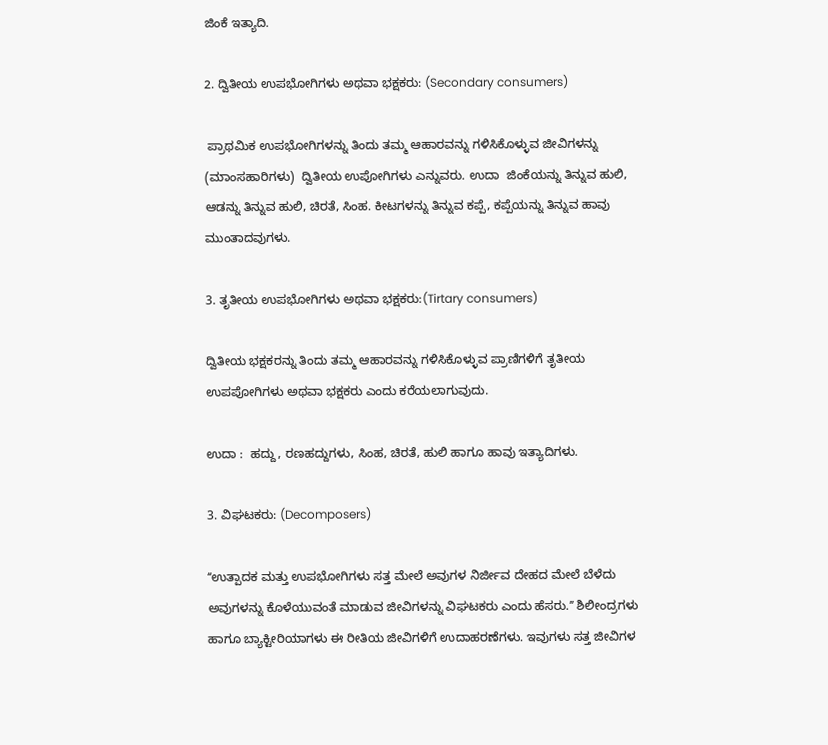ಜಿಂಕೆ ಇತ್ಯಾದಿ.

2. ದ್ವಿತೀಯ ಉಪಭೋಗಿಗಳು ಅಥವಾ ಭಕ್ಷಕರು: (Secondary consumers)

 ಪ್ರಾಥಮಿಕ ಉಪಭೋಗಿಗಳನ್ನು ತಿಂದು ತಮ್ಮ ಆಹಾರವನ್ನು ಗಳಿಸಿಕೊಳ್ಳುವ ಜೀವಿಗಳನ್ನು (ಮಾಂಸಹಾರಿಗಳು)  ದ್ವಿತೀಯ ಉಪೋಗಿಗಳು ಎನ್ನುವರು. ಉದಾ  ಜಿಂಕೆಯನ್ನು ತಿನ್ನುವ ಹುಲಿ, ಆಡನ್ನು ತಿನ್ನುವ ಹುಲಿ, ಚಿರತೆ, ಸಿಂಹ. ಕೀಟಗಳನ್ನು ತಿನ್ನುವ ಕಪ್ಪೆ, ಕಪ್ಪೆಯನ್ನು ತಿನ್ನುವ ಹಾವು ಮುಂತಾದವುಗಳು.

3. ತೃತೀಯ ಉಪಭೋಗಿಗಳು ಅಥವಾ ಭಕ್ಷಕರು:(Tirtary consumers)

ದ್ವಿತೀಯ ಭಕ್ಷಕರನ್ನು ತಿಂದು ತಮ್ಮ ಆಹಾರವನ್ನು ಗಳಿಸಿಕೊಳ್ಳುವ ಪ್ರಾಣಿಗಳಿಗೆ ತೃತೀಯ ಉಪಪೋಗಿಗಳು ಅಥವಾ ಭಕ್ಷಕರು ಎಂದು ಕರೆಯಲಾಗುವುದು.

ಉದಾ :  ಹದ್ದು, ರಣಹದ್ದುಗಳು, ಸಿಂಹ, ಚಿರತೆ, ಹುಲಿ ಹಾಗೂ ಹಾವು ಇತ್ಯಾದಿಗಳು.

3. ವಿಘಟಕರು: (Decomposers)

ʻʻಉತ್ಪಾದಕ ಮತ್ತು ಉಪಭೋಗಿಗಳು ಸತ್ತ ಮೇಲೆ ಅವುಗಳ ನಿರ್ಜೀವ ದೇಹದ ಮೇಲೆ ಬೆಳೆದು ಅವುಗಳನ್ನು ಕೊಳೆಯುವಂತೆ ಮಾಡುವ ಜೀವಿಗಳನ್ನು ವಿಘಟಕರು ಎಂದು ಹೆಸರು.ʼʼ ಶಿಲೀಂದ್ರಗಳು ಹಾಗೂ ಬ್ಯಾಕ್ಟೀರಿಯಾಗಳು ಈ ರೀತಿಯ ಜೀವಿಗಳಿಗೆ ಉದಾಹರಣೆಗಳು. ಇವುಗಳು ಸತ್ತ ಜೀವಿಗಳ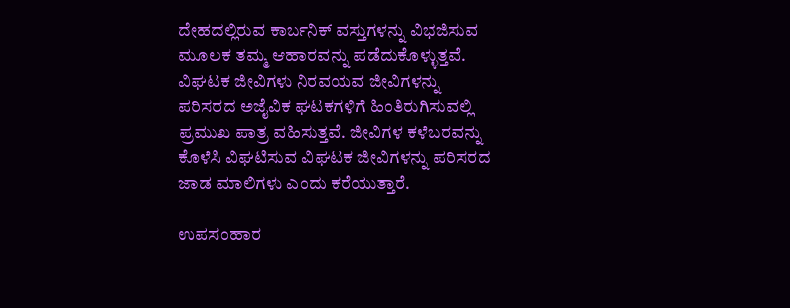ದೇಹದಲ್ಲಿರುವ ಕಾರ್ಬನಿಕ್ ವಸ್ತುಗಳನ್ನು ವಿಭಜಿಸುವ ಮೂಲಕ ತಮ್ಮ ಆಹಾರವನ್ನು ಪಡೆದುಕೊಳ್ಳುತ್ತವೆ. ವಿಘಟಕ ಜೀವಿಗಳು ನಿರವಯವ ಜೀವಿಗಳನ್ನು ಪರಿಸರದ ಅಜೈವಿಕ ಘಟಕಗಳಿಗೆ ಹಿಂತಿರುಗಿಸುವಲ್ಲಿ ಪ್ರಮುಖ ಪಾತ್ರ ವಹಿಸುತ್ತವೆ. ಜೀವಿಗಳ ಕಳೆಬರವನ್ನು ಕೊಳೆಸಿ ವಿಘಟಿಸುವ ವಿಘಟಕ ಜೀವಿಗಳನ್ನು ಪರಿಸರದ ಜಾಡ ಮಾಲಿಗಳು ಎಂದು ಕರೆಯುತ್ತಾರೆ.

ಉಪಸಂಹಾರ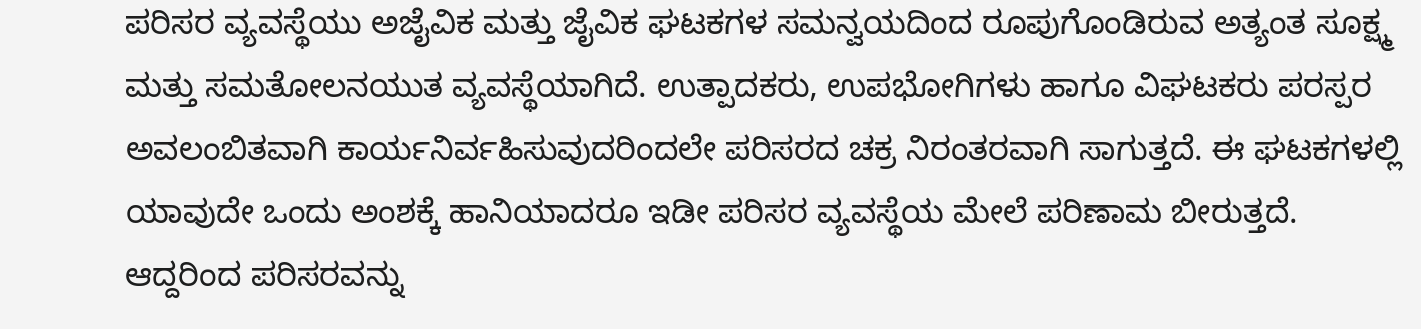ಪರಿಸರ ವ್ಯವಸ್ಥೆಯು ಅಜೈವಿಕ ಮತ್ತು ಜೈವಿಕ ಘಟಕಗಳ ಸಮನ್ವಯದಿಂದ ರೂಪುಗೊಂಡಿರುವ ಅತ್ಯಂತ ಸೂಕ್ಷ್ಮ ಮತ್ತು ಸಮತೋಲನಯುತ ವ್ಯವಸ್ಥೆಯಾಗಿದೆ. ಉತ್ಪಾದಕರು, ಉಪಭೋಗಿಗಳು ಹಾಗೂ ವಿಘಟಕರು ಪರಸ್ಪರ ಅವಲಂಬಿತವಾಗಿ ಕಾರ್ಯನಿರ್ವಹಿಸುವುದರಿಂದಲೇ ಪರಿಸರದ ಚಕ್ರ ನಿರಂತರವಾಗಿ ಸಾಗುತ್ತದೆ. ಈ ಘಟಕಗಳಲ್ಲಿ ಯಾವುದೇ ಒಂದು ಅಂಶಕ್ಕೆ ಹಾನಿಯಾದರೂ ಇಡೀ ಪರಿಸರ ವ್ಯವಸ್ಥೆಯ ಮೇಲೆ ಪರಿಣಾಮ ಬೀರುತ್ತದೆ. ಆದ್ದರಿಂದ ಪರಿಸರವನ್ನು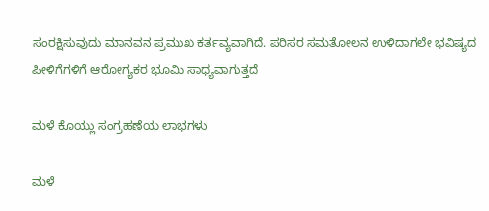ಸಂರಕ್ಷಿಸುವುದು ಮಾನವನ ಪ್ರಮುಖ ಕರ್ತವ್ಯವಾಗಿದೆ. ಪರಿಸರ ಸಮತೋಲನ ಉಳಿದಾಗಲೇ ಭವಿಷ್ಯದ ಪೀಳಿಗೆಗಳಿಗೆ ಆರೋಗ್ಯಕರ ಭೂಮಿ ಸಾಧ್ಯವಾಗುತ್ತದೆ

ಮಳೆ ಕೊಯ್ಲು ಸಂಗ್ರಹಣೆಯ ಲಾಭಗಳು

ಮಳೆ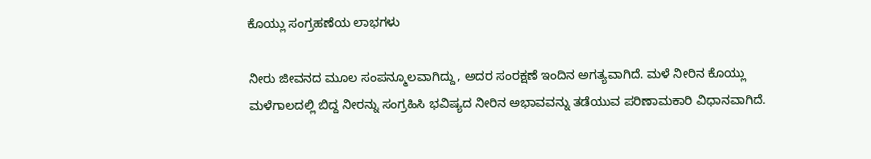ಕೊಯ್ಲು ಸಂಗ್ರಹಣೆಯ ಲಾಭಗಳು

ನೀರು ಜೀವನದ ಮೂಲ ಸಂಪನ್ಮೂಲವಾಗಿದ್ದು, ಅದರ ಸಂರಕ್ಷಣೆ ಇಂದಿನ ಅಗತ್ಯವಾಗಿದೆ. ಮಳೆ ನೀರಿನ ಕೊಯ್ಲು ಮಳೆಗಾಲದಲ್ಲಿ ಬಿದ್ದ ನೀರನ್ನು ಸಂಗ್ರಹಿಸಿ ಭವಿಷ್ಯದ ನೀರಿನ ಅಭಾವವನ್ನು ತಡೆಯುವ ಪರಿಣಾಮಕಾರಿ ವಿಧಾನವಾಗಿದೆ.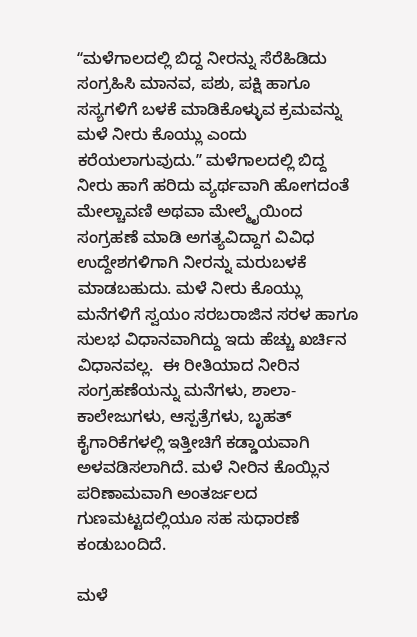ʻʻಮಳೆಗಾಲದಲ್ಲಿ ಬಿದ್ದ ನೀರನ್ನು ಸೆರೆಹಿಡಿದು ಸಂಗ್ರಹಿಸಿ ಮಾನವ, ಪಶು, ಪಕ್ಷಿ ಹಾಗೂ ಸಸ್ಯಗಳಿಗೆ ಬಳಕೆ ಮಾಡಿಕೊಳ್ಳುವ ಕ್ರಮವನ್ನು ಮಳೆ ನೀರು ಕೊಯ್ಲು ಎಂದು ಕರೆಯಲಾಗುವುದು.ʼʼ ಮಳೆಗಾಲದಲ್ಲಿ ಬಿದ್ದ ನೀರು ಹಾಗೆ ಹರಿದು ವ್ಯರ್ಥವಾಗಿ ಹೋಗದಂತೆ ಮೇಲ್ಚಾವಣಿ ಅಥವಾ ಮೇಲ್ಮೈಯಿಂದ ಸಂಗ್ರಹಣೆ ಮಾಡಿ ಅಗತ್ಯವಿದ್ದಾಗ ವಿವಿಧ ಉದ್ದೇಶಗಳಿಗಾಗಿ ನೀರನ್ನು ಮರುಬಳಕೆ ಮಾಡಬಹುದು. ಮಳೆ ನೀರು ಕೊಯ್ಲು ಮನೆಗಳಿಗೆ ಸ್ವಯಂ ಸರಬರಾಜಿನ ಸರಳ ಹಾಗೂ ಸುಲಭ ವಿಧಾನವಾಗಿದ್ದು ಇದು ಹೆಚ್ಚು ಖರ್ಚಿನ ವಿಧಾನವಲ್ಲ.  ಈ ರೀತಿಯಾದ ನೀರಿನ ಸಂಗ್ರಹಣೆಯನ್ನು ಮನೆಗಳು, ಶಾಲಾ-ಕಾಲೇಜುಗಳು, ಆಸ್ಪತ್ರೆಗಳು, ಬೃಹತ್ ಕೈಗಾರಿಕೆಗಳಲ್ಲಿ ಇತ್ತೀಚಿಗೆ ಕಡ್ಡಾಯವಾಗಿ ಅಳವಡಿಸಲಾಗಿದೆ. ಮಳೆ ನೀರಿನ ಕೊಯ್ಲಿನ ಪರಿಣಾಮವಾಗಿ ಅಂತರ್ಜಲದ ಗುಣಮಟ್ಟದಲ್ಲಿಯೂ ಸಹ ಸುಧಾರಣೆ ಕಂಡುಬಂದಿದೆ.

ಮಳೆ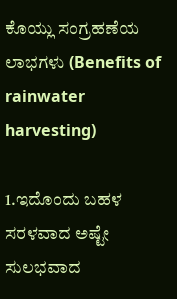ಕೊಯ್ಲು ಸಂಗ್ರಹಣೆಯ ಲಾಭಗಳು (Benefits of rainwater harvesting)

1.ಇದೊಂದು ಬಹಳ ಸರಳವಾದ ಅಷ್ಟೇ ಸುಲಭವಾದ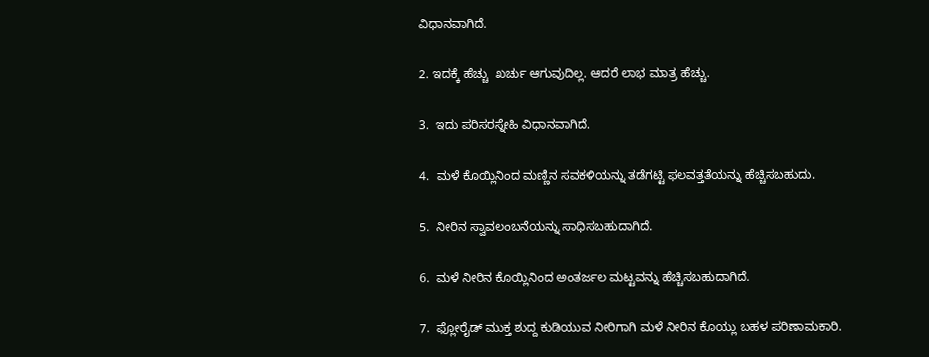ವಿಧಾನವಾಗಿದೆ.

2. ಇದಕ್ಕೆ ಹೆಚ್ಚು  ಖರ್ಚು ಆಗುವುದಿಲ್ಲ. ಆದರೆ ಲಾಭ ಮಾತ್ರ ಹೆಚ್ಚು.

3.  ಇದು ಪರಿಸರಸ್ನೇಹಿ ವಿಧಾನವಾಗಿದೆ.

4.  ಮಳೆ ಕೊಯ್ಲಿನಿಂದ ಮಣ್ಣಿನ ಸವಕಳಿಯನ್ನು ತಡೆಗಟ್ಟಿ ಫಲವತ್ತತೆಯನ್ನು ಹೆಚ್ಚಿಸಬಹುದು.

5.  ನೀರಿನ ಸ್ವಾವಲಂಬನೆಯನ್ನು ಸಾಧಿಸಬಹುದಾಗಿದೆ.

6.  ಮಳೆ ನೀರಿನ ಕೊಯ್ಲಿನಿಂದ ಅಂತರ್ಜಲ ಮಟ್ಟವನ್ನು ಹೆಚ್ಚಿಸಬಹುದಾಗಿದೆ.

7.  ಫ್ಲೋರೈಡ್ ಮುಕ್ತ ಶುದ್ದ ಕುಡಿಯುವ ನೀರಿಗಾಗಿ ಮಳೆ ನೀರಿನ ಕೊಯ್ಲು ಬಹಳ ಪರಿಣಾಮಕಾರಿ.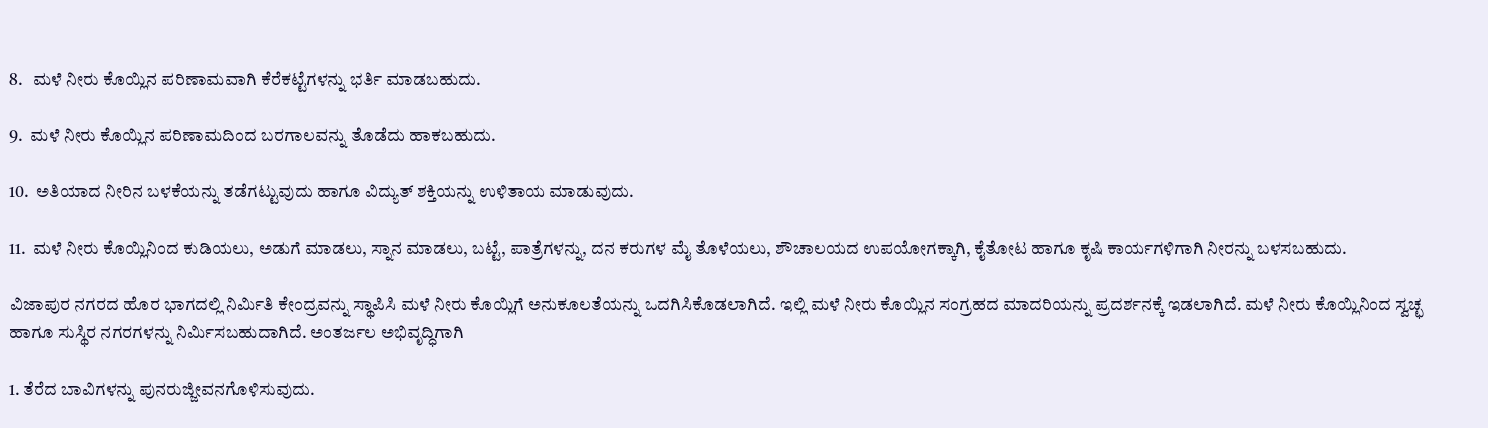8.   ಮಳೆ ನೀರು ಕೊಯ್ಲಿನ ಪರಿಣಾಮವಾಗಿ ಕೆರೆಕಟ್ಟೆಗಳನ್ನು ಭರ್ತಿ ಮಾಡಬಹುದು.

9.  ಮಳೆ ನೀರು ಕೊಯ್ಲಿನ ಪರಿಣಾಮದಿಂದ ಬರಗಾಲವನ್ನು ತೊಡೆದು ಹಾಕಬಹುದು.

10.  ಅತಿಯಾದ ನೀರಿನ ಬಳಕೆಯನ್ನು ತಡೆಗಟ್ಟುವುದು ಹಾಗೂ ವಿದ್ಯುತ್ ಶಕ್ತಿಯನ್ನು ಉಳಿತಾಯ ಮಾಡುವುದು.

11.  ಮಳೆ ನೀರು ಕೊಯ್ಲಿನಿಂದ ಕುಡಿಯಲು, ಅಡುಗೆ ಮಾಡಲು, ಸ್ನಾನ ಮಾಡಲು, ಬಟ್ಟೆ, ಪಾತ್ರೆಗಳನ್ನು, ದನ ಕರುಗಳ ಮೈ ತೊಳೆಯಲು, ಶೌಚಾಲಯದ ಉಪಯೋಗಕ್ಕಾಗಿ, ಕೈತೋಟ ಹಾಗೂ ಕೃಷಿ ಕಾರ್ಯಗಳಿಗಾಗಿ ನೀರನ್ನು ಬಳಸಬಹುದು.

ವಿಜಾಪುರ ನಗರದ ಹೊರ ಭಾಗದಲ್ಲಿ ನಿರ್ಮಿತಿ ಕೇಂದ್ರವನ್ನು ಸ್ಥಾಪಿಸಿ ಮಳೆ ನೀರು ಕೊಯ್ಲಿಗೆ ಅನುಕೂಲತೆಯನ್ನು ಒದಗಿಸಿಕೊಡಲಾಗಿದೆ. ಇಲ್ಲಿ ಮಳೆ ನೀರು ಕೊಯ್ಲಿನ ಸಂಗ್ರಹದ ಮಾದರಿಯನ್ನು ಪ್ರದರ್ಶನಕ್ಕೆ ಇಡಲಾಗಿದೆ. ಮಳೆ ನೀರು ಕೊಯ್ಲಿನಿಂದ ಸ್ವಚ್ಛ ಹಾಗೂ ಸುಸ್ಥಿರ ನಗರಗಳನ್ನು ನಿರ್ಮಿಸಬಹುದಾಗಿದೆ. ಅಂತರ್ಜಲ ಅಭಿವೃದ್ಧಿಗಾಗಿ

1. ತೆರೆದ ಬಾವಿಗಳನ್ನು ಪುನರುಜ್ಜೀವನಗೊಳಿಸುವುದು.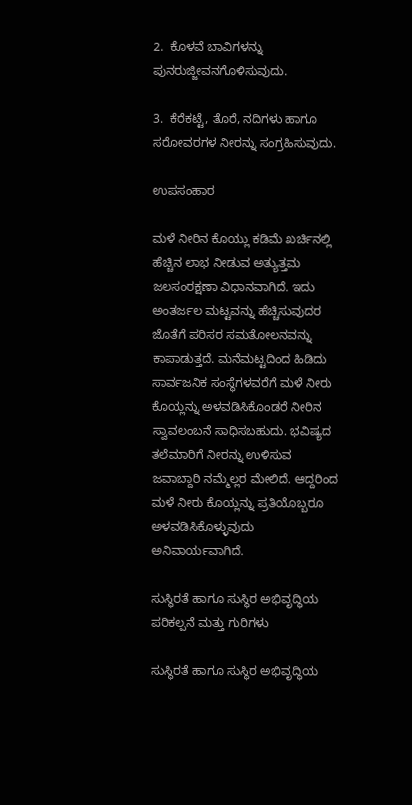2.  ಕೊಳವೆ ಬಾವಿಗಳನ್ನು ಪುನರುಜ್ಜೀವನಗೊಳಿಸುವುದು.

3.  ಕೆರೆಕಟ್ಟೆ, ತೊರೆ, ನದಿಗಳು ಹಾಗೂ ಸರೋವರಗಳ ನೀರನ್ನು ಸಂಗ್ರಹಿಸುವುದು.

ಉಪಸಂಹಾರ

ಮಳೆ ನೀರಿನ ಕೊಯ್ಲು ಕಡಿಮೆ ಖರ್ಚಿನಲ್ಲಿ ಹೆಚ್ಚಿನ ಲಾಭ ನೀಡುವ ಅತ್ಯುತ್ತಮ ಜಲಸಂರಕ್ಷಣಾ ವಿಧಾನವಾಗಿದೆ. ಇದು ಅಂತರ್ಜಲ ಮಟ್ಟವನ್ನು ಹೆಚ್ಚಿಸುವುದರ ಜೊತೆಗೆ ಪರಿಸರ ಸಮತೋಲನವನ್ನು ಕಾಪಾಡುತ್ತದೆ. ಮನೆಮಟ್ಟದಿಂದ ಹಿಡಿದು ಸಾರ್ವಜನಿಕ ಸಂಸ್ಥೆಗಳವರೆಗೆ ಮಳೆ ನೀರು ಕೊಯ್ಲನ್ನು ಅಳವಡಿಸಿಕೊಂಡರೆ ನೀರಿನ ಸ್ವಾವಲಂಬನೆ ಸಾಧಿಸಬಹುದು. ಭವಿಷ್ಯದ ತಲೆಮಾರಿಗೆ ನೀರನ್ನು ಉಳಿಸುವ ಜವಾಬ್ದಾರಿ ನಮ್ಮೆಲ್ಲರ ಮೇಲಿದೆ. ಆದ್ದರಿಂದ ಮಳೆ ನೀರು ಕೊಯ್ಲನ್ನು ಪ್ರತಿಯೊಬ್ಬರೂ ಅಳವಡಿಸಿಕೊಳ್ಳುವುದು ಅನಿವಾರ್ಯವಾಗಿದೆ.

ಸುಸ್ಥಿರತೆ ಹಾಗೂ ಸುಸ್ಥಿರ ಅಭಿವೃದ್ಧಿಯ ಪರಿಕಲ್ಪನೆ ಮತ್ತು ಗುರಿಗಳು

ಸುಸ್ಥಿರತೆ ಹಾಗೂ ಸುಸ್ಥಿರ ಅಭಿವೃದ್ಧಿಯ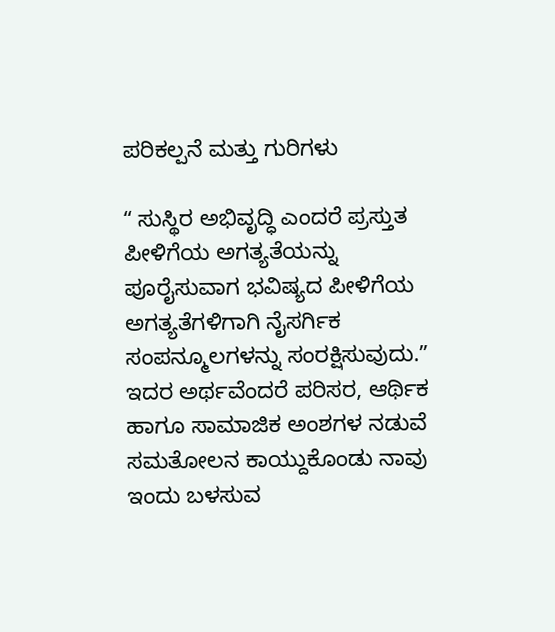ಪರಿಕಲ್ಪನೆ ಮತ್ತು ಗುರಿಗಳು

ʻʻ ಸುಸ್ಥಿರ ಅಭಿವೃದ್ಧಿ ಎಂದರೆ ಪ್ರಸ್ತುತ ಪೀಳಿಗೆಯ ಅಗತ್ಯತೆಯನ್ನು ಪೂರೈಸುವಾಗ ಭವಿಷ್ಯದ ಪೀಳಿಗೆಯ ಅಗತ್ಯತೆಗಳಿಗಾಗಿ ನೈಸರ್ಗಿಕ ಸಂಪನ್ಮೂಲಗಳನ್ನು ಸಂರಕ್ಷಿಸುವುದು.ʼʼ ಇದರ ಅರ್ಥವೆಂದರೆ ಪರಿಸರ, ಆರ್ಥಿಕ ಹಾಗೂ ಸಾಮಾಜಿಕ ಅಂಶಗಳ ನಡುವೆ  ಸಮತೋಲನ ಕಾಯ್ದುಕೊಂಡು ನಾವು ಇಂದು ಬಳಸುವ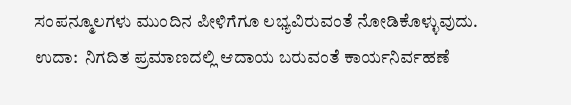ಸಂಪನ್ಮೂಲಗಳು ಮುಂದಿನ ಪೀಳಿಗೆಗೂ ಲಭ್ಯವಿರುವಂತೆ ನೋಡಿಕೊಳ್ಳುವುದು. ಉದಾ:  ನಿಗದಿತ ಪ್ರಮಾಣದಲ್ಲಿ ಆದಾಯ ಬರುವಂತೆ ಕಾರ್ಯನಿರ್ವಹಣೆ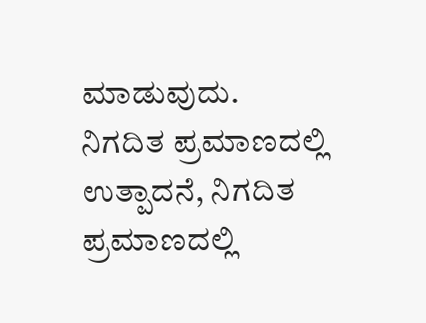ಮಾಡುವುದು. ನಿಗದಿತ ಪ್ರಮಾಣದಲ್ಲಿ ಉತ್ಪಾದನೆ, ನಿಗದಿತ ಪ್ರಮಾಣದಲ್ಲಿ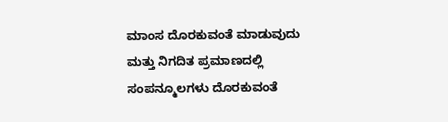ಮಾಂಸ ದೊರಕುವಂತೆ ಮಾಡುವುದು ಮತ್ತು ನಿಗದಿತ ಪ್ರಮಾಣದಲ್ಲಿ ಸಂಪನ್ಮೂಲಗಳು ದೊರಕುವಂತೆ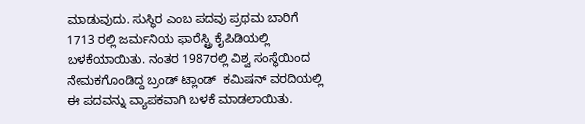ಮಾಡುವುದು. ಸುಸ್ಥಿರ ಎಂಬ ಪದವು ಪ್ರಥಮ ಬಾರಿಗೆ 1713 ರಲ್ಲಿ ಜರ್ಮನಿಯ ಫಾರೆಸ್ಟ್ರಿ ಕೈಪಿಡಿಯಲ್ಲಿ ಬಳಕೆಯಾಯಿತು. ನಂತರ 1987ರಲ್ಲಿ ವಿಶ್ವ ಸಂಸ್ಥೆಯಿಂದ ನೇಮಕಗೊಂಡಿದ್ದ ಬ್ರಂಡ್ ಟ್ಲಾಂಡ್‌  ಕಮಿಷನ್ ವರದಿಯಲ್ಲಿ ಈ ಪದವನ್ನು ವ್ಯಾಪಕವಾಗಿ ಬಳಕೆ ಮಾಡಲಾಯಿತು.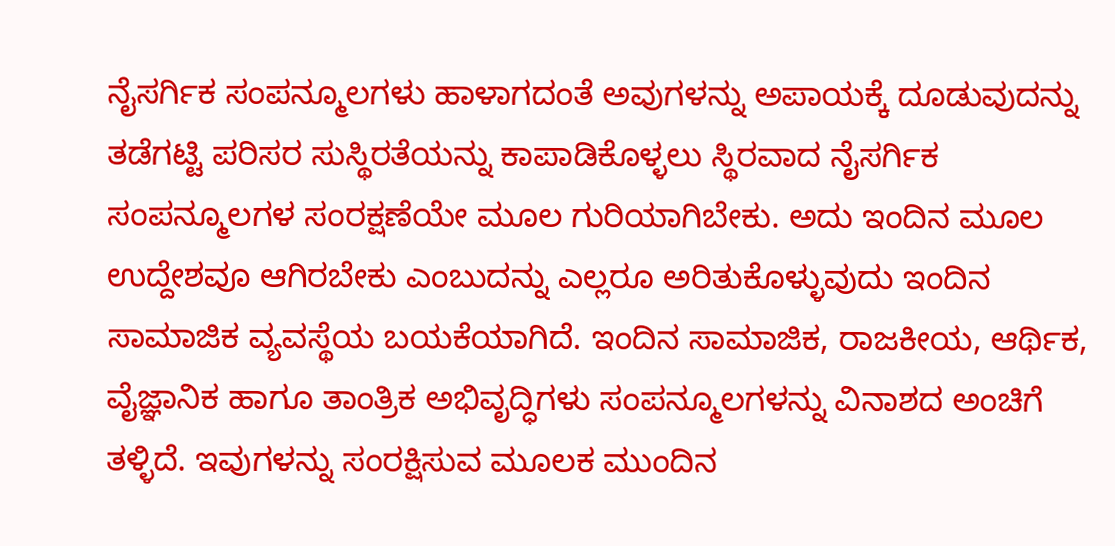ನೈಸರ್ಗಿಕ ಸಂಪನ್ಮೂಲಗಳು ಹಾಳಾಗದಂತೆ ಅವುಗಳನ್ನು ಅಪಾಯಕ್ಕೆ ದೂಡುವುದನ್ನು ತಡೆಗಟ್ಟಿ ಪರಿಸರ ಸುಸ್ಥಿರತೆಯನ್ನು ಕಾಪಾಡಿಕೊಳ್ಳಲು ಸ್ಥಿರವಾದ ನೈಸರ್ಗಿಕ ಸಂಪನ್ಮೂಲಗಳ ಸಂರಕ್ಷಣೆಯೇ ಮೂಲ ಗುರಿಯಾಗಿಬೇಕು. ಅದು ಇಂದಿನ ಮೂಲ ಉದ್ದೇಶವೂ ಆಗಿರಬೇಕು ಎಂಬುದನ್ನು ಎಲ್ಲರೂ ಅರಿತುಕೊಳ್ಳುವುದು ಇಂದಿನ ಸಾಮಾಜಿಕ ವ್ಯವಸ್ಥೆಯ ಬಯಕೆಯಾಗಿದೆ. ಇಂದಿನ ಸಾಮಾಜಿಕ, ರಾಜಕೀಯ, ಆರ್ಥಿಕ, ವೈಜ್ಞಾನಿಕ ಹಾಗೂ ತಾಂತ್ರಿಕ ಅಭಿವೃದ್ಧಿಗಳು ಸಂಪನ್ಮೂಲಗಳನ್ನು ವಿನಾಶದ ಅಂಚಿಗೆ ತಳ್ಳಿದೆ. ಇವುಗಳನ್ನು ಸಂರಕ್ಷಿಸುವ ಮೂಲಕ ಮುಂದಿನ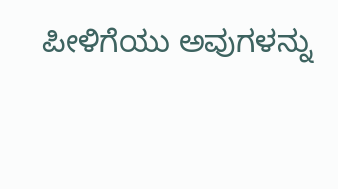ಪೀಳಿಗೆಯು ಅವುಗಳನ್ನು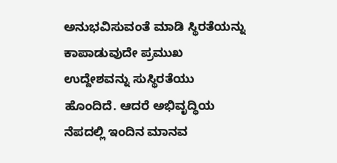ಅನುಭವಿಸುವಂತೆ ಮಾಡಿ ಸ್ಥಿರತೆಯನ್ನು ಕಾಪಾಡುವುದೇ ಪ್ರಮುಖ ಉದ್ದೇಶವನ್ನು ಸುಸ್ಥಿರತೆಯು ಹೊಂದಿದೆ. ಆದರೆ ಅಭಿವೃದ್ಧಿಯ ನೆಪದಲ್ಲಿ ಇಂದಿನ ಮಾನವ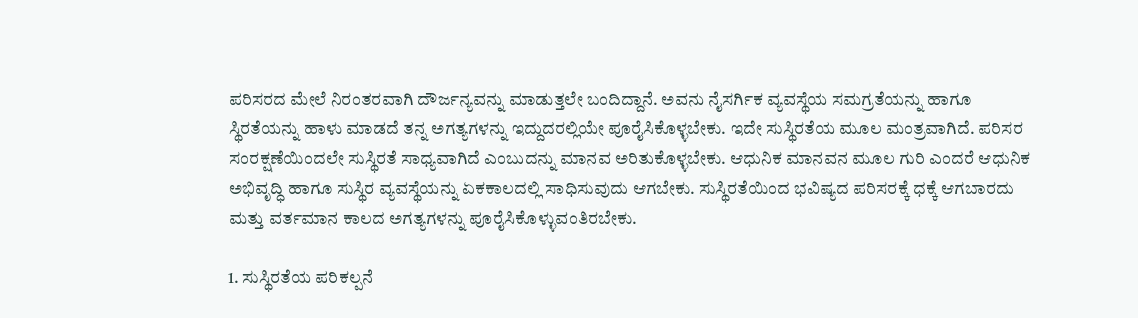ಪರಿಸರದ ಮೇಲೆ ನಿರಂತರವಾಗಿ ದೌರ್ಜನ್ಯವನ್ನು ಮಾಡುತ್ತಲೇ ಬಂದಿದ್ದಾನೆ. ಅವನು ನೈಸರ್ಗಿಕ ವ್ಯವಸ್ಥೆಯ ಸಮಗ್ರತೆಯನ್ನು ಹಾಗೂ ಸ್ಥಿರತೆಯನ್ನು ಹಾಳು ಮಾಡದೆ ತನ್ನ ಅಗತ್ಯಗಳನ್ನು ಇದ್ದುದರಲ್ಲಿಯೇ ಪೂರೈಸಿಕೊಳ್ಳಬೇಕು. ಇದೇ ಸುಸ್ಥಿರತೆಯ ಮೂಲ ಮಂತ್ರವಾಗಿದೆ. ಪರಿಸರ ಸಂರಕ್ಷಣೆಯಿಂದಲೇ ಸುಸ್ಥಿರತೆ ಸಾಧ್ಯವಾಗಿದೆ ಎಂಬುದನ್ನು ಮಾನವ ಅರಿತುಕೊಳ್ಳಬೇಕು. ಆಧುನಿಕ ಮಾನವನ ಮೂಲ ಗುರಿ ಎಂದರೆ ಆಧುನಿಕ ಅಭಿವೃದ್ಧಿ ಹಾಗೂ ಸುಸ್ಥಿರ ವ್ಯವಸ್ಥೆಯನ್ನು ಏಕಕಾಲದಲ್ಲಿ ಸಾಧಿಸುವುದು ಆಗಬೇಕು. ಸುಸ್ಥಿರತೆಯಿಂದ ಭವಿಷ್ಯದ ಪರಿಸರಕ್ಕೆ ಧಕ್ಕೆ ಆಗಬಾರದು ಮತ್ತು ವರ್ತಮಾನ ಕಾಲದ ಅಗತ್ಯಗಳನ್ನು ಪೂರೈಸಿಕೊಳ್ಳುವಂತಿರಬೇಕು.

1. ಸುಸ್ಥಿರತೆಯ ಪರಿಕಲ್ಪನೆ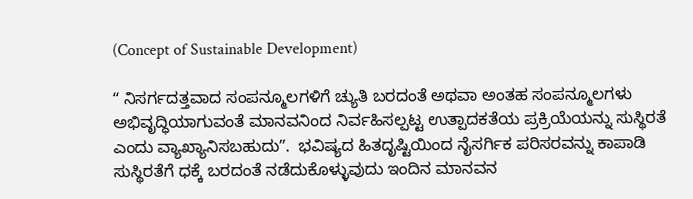(Concept of Sustainable Development)

ʻʻ ನಿಸರ್ಗದತ್ತವಾದ ಸಂಪನ್ಮೂಲಗಳಿಗೆ ಚ್ಯುತಿ ಬರದಂತೆ ಅಥವಾ ಅಂತಹ ಸಂಪನ್ಮೂಲಗಳು ಅಭಿವೃದ್ಧಿಯಾಗುವಂತೆ ಮಾನವನಿಂದ ನಿರ್ವಹಿಸಲ್ಪಟ್ಟ ಉತ್ಪಾದಕತೆಯ ಪ್ರಕ್ರಿಯೆಯನ್ನು ಸುಸ್ಥಿರತೆ ಎಂದು ವ್ಯಾಖ್ಯಾನಿಸಬಹುದುʼʼ.  ಭವಿಷ್ಯದ ಹಿತದೃಷ್ಟಿಯಿಂದ ನೈಸರ್ಗಿಕ ಪರಿಸರವನ್ನು ಕಾಪಾಡಿ ಸುಸ್ಥಿರತೆಗೆ ಧಕ್ಕೆ ಬರದಂತೆ ನಡೆದುಕೊಳ್ಳುವುದು ಇಂದಿನ ಮಾನವನ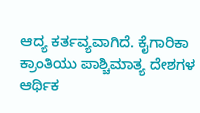ಆದ್ಯ ಕರ್ತವ್ಯವಾಗಿದೆ. ಕೈಗಾರಿಕಾ ಕ್ರಾಂತಿಯು ಪಾಶ್ಚಿಮಾತ್ಯ ದೇಶಗಳ ಆರ್ಥಿಕ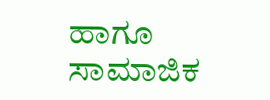ಹಾಗೂ ಸಾಮಾಜಿಕ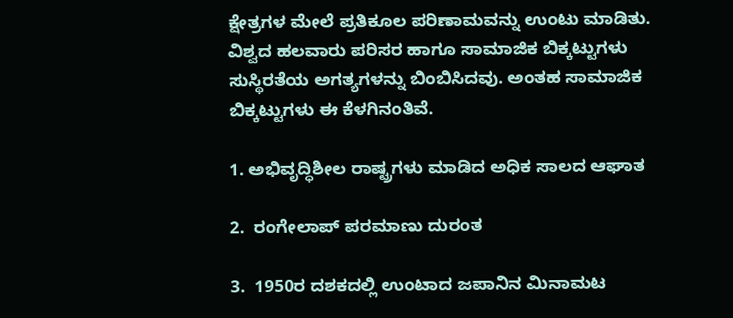ಕ್ಷೇತ್ರಗಳ ಮೇಲೆ ಪ್ರತಿಕೂಲ ಪರಿಣಾಮವನ್ನು ಉಂಟು ಮಾಡಿತು. ವಿಶ್ವದ ಹಲವಾರು ಪರಿಸರ ಹಾಗೂ ಸಾಮಾಜಿಕ ಬಿಕ್ಕಟ್ಟುಗಳು ಸುಸ್ಥಿರತೆಯ ಅಗತ್ಯಗಳನ್ನು ಬಿಂಬಿಸಿದವು. ಅಂತಹ ಸಾಮಾಜಿಕ ಬಿಕ್ಕಟ್ಟುಗಳು ಈ ಕೆಳಗಿನಂತಿವೆ.

1. ಅಭಿವೃದ್ಧಿಶೀಲ ರಾಷ್ಟ್ರಗಳು ಮಾಡಿದ ಅಧಿಕ ಸಾಲದ ಆಘಾತ

2.  ರಂಗೇಲಾಪ್ ಪರಮಾಣು ದುರಂತ

3.  1950ರ ದಶಕದಲ್ಲಿ ಉಂಟಾದ ಜಪಾನಿನ ಮಿನಾಮಟ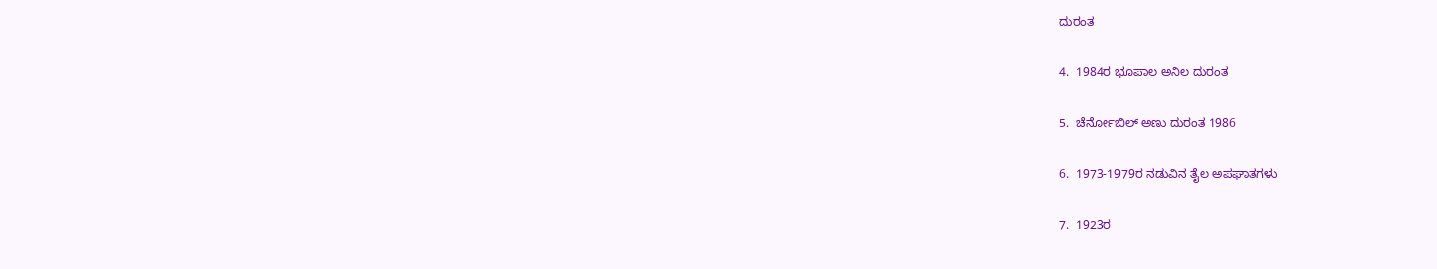ದುರಂತ

4.  1984ರ ಭೂಪಾಲ ಅನಿಲ ದುರಂತ

5.  ಚೆರ್ನೋಬಿಲ್ ಅಣು ದುರಂತ 1986

6.  1973-1979ರ ನಡುವಿನ ತೈಲ ಅಪಘಾತಗಳು

7.  1923ರ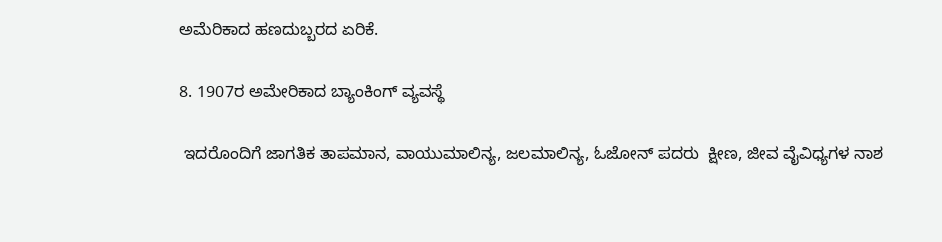ಅಮೆರಿಕಾದ ಹಣದುಬ್ಬರದ ಏರಿಕೆ.

8. 1907ರ ಅಮೇರಿಕಾದ ಬ್ಯಾಂಕಿಂಗ್ ವ್ಯವಸ್ಥೆ

 ಇದರೊಂದಿಗೆ ಜಾಗತಿಕ ತಾಪಮಾನ, ವಾಯುಮಾಲಿನ್ಯ, ಜಲಮಾಲಿನ್ಯ, ಓಜೋನ್ ಪದರು  ಕ್ಷೀಣ, ಜೀವ ವೈವಿಧ್ಯಗಳ ನಾಶ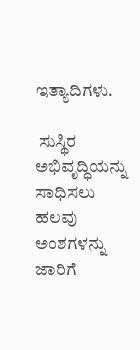ಇತ್ಯಾದಿಗಳು.

 ಸುಸ್ಥಿರ ಅಭಿವೃದ್ಧಿಯನ್ನು ಸಾಧಿಸಲು ಹಲವು ಅಂಶಗಳನ್ನು ಜಾರಿಗೆ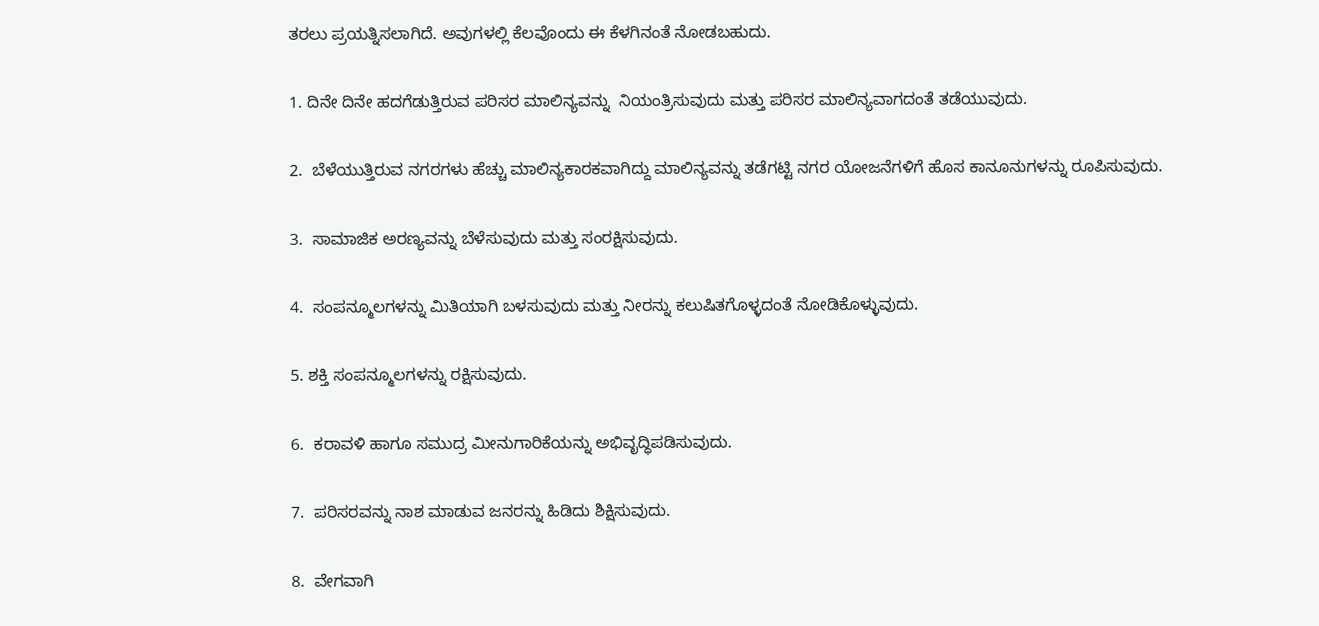ತರಲು ಪ್ರಯತ್ನಿಸಲಾಗಿದೆ. ಅವುಗಳಲ್ಲಿ ಕೆಲವೊಂದು ಈ ಕೆಳಗಿನಂತೆ ನೋಡಬಹುದು.

1. ದಿನೇ ದಿನೇ ಹದಗೆಡುತ್ತಿರುವ ಪರಿಸರ ಮಾಲಿನ್ಯವನ್ನು  ನಿಯಂತ್ರಿಸುವುದು ಮತ್ತು ಪರಿಸರ ಮಾಲಿನ್ಯವಾಗದಂತೆ ತಡೆಯುವುದು.

2.  ಬೆಳೆಯುತ್ತಿರುವ ನಗರಗಳು ಹೆಚ್ಚು ಮಾಲಿನ್ಯಕಾರಕವಾಗಿದ್ದು ಮಾಲಿನ್ಯವನ್ನು ತಡೆಗಟ್ಟಿ ನಗರ ಯೋಜನೆಗಳಿಗೆ ಹೊಸ ಕಾನೂನುಗಳನ್ನು ರೂಪಿಸುವುದು.

3.  ಸಾಮಾಜಿಕ ಅರಣ್ಯವನ್ನು ಬೆಳೆಸುವುದು ಮತ್ತು ಸಂರಕ್ಷಿಸುವುದು.

4.  ಸಂಪನ್ಮೂಲಗಳನ್ನು ಮಿತಿಯಾಗಿ ಬಳಸುವುದು ಮತ್ತು ನೀರನ್ನು ಕಲುಷಿತಗೊಳ್ಳದಂತೆ ನೋಡಿಕೊಳ್ಳುವುದು.

5. ಶಕ್ತಿ ಸಂಪನ್ಮೂಲಗಳನ್ನು ರಕ್ಷಿಸುವುದು.

6.  ಕರಾವಳಿ ಹಾಗೂ ಸಮುದ್ರ ಮೀನುಗಾರಿಕೆಯನ್ನು ಅಭಿವೃದ್ಧಿಪಡಿಸುವುದು.

7.  ಪರಿಸರವನ್ನು ನಾಶ ಮಾಡುವ ಜನರನ್ನು ಹಿಡಿದು ಶಿಕ್ಷಿಸುವುದು.

8.  ವೇಗವಾಗಿ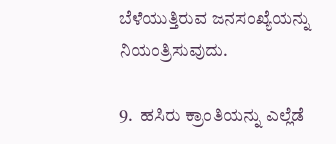ಬೆಳೆಯುತ್ತಿರುವ ಜನಸಂಖ್ಯೆಯನ್ನು ನಿಯಂತ್ರಿಸುವುದು.

9.  ಹಸಿರು ಕ್ರಾಂತಿಯನ್ನು ಎಲ್ಲೆಡೆ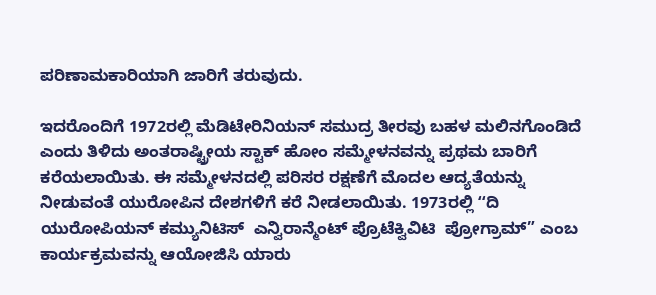ಪರಿಣಾಮಕಾರಿಯಾಗಿ ಜಾರಿಗೆ ತರುವುದು.

ಇದರೊಂದಿಗೆ 1972ರಲ್ಲಿ ಮೆಡಿಟೇರಿನಿಯನ್ ಸಮುದ್ರ ತೀರವು ಬಹಳ ಮಲಿನಗೊಂಡಿದೆ ಎಂದು ತಿಳಿದು ಅಂತರಾಷ್ಟ್ರೀಯ ಸ್ಟಾಕ್ ಹೋಂ ಸಮ್ಮೇಳನವನ್ನು ಪ್ರಥಮ ಬಾರಿಗೆ ಕರೆಯಲಾಯಿತು. ಈ ಸಮ್ಮೇಳನದಲ್ಲಿ ಪರಿಸರ ರಕ್ಷಣೆಗೆ ಮೊದಲ ಆದ್ಯತೆಯನ್ನು ನೀಡುವಂತೆ ಯುರೋಪಿನ ದೇಶಗಳಿಗೆ ಕರೆ ನೀಡಲಾಯಿತು. 1973ರಲ್ಲಿ ʻʻದಿ  ಯುರೋಪಿಯನ್ ಕಮ್ಯುನಿಟಿಸ್‌  ಎನ್ವಿರಾನ್ಮೆಂಟ್ ಪ್ರೊಟೆಕ್ವಿವಿಟಿ  ಪ್ರೋಗ್ರಾಮ್” ಎಂಬ ಕಾರ್ಯಕ್ರಮವನ್ನು ಆಯೋಜಿಸಿ ಯಾರು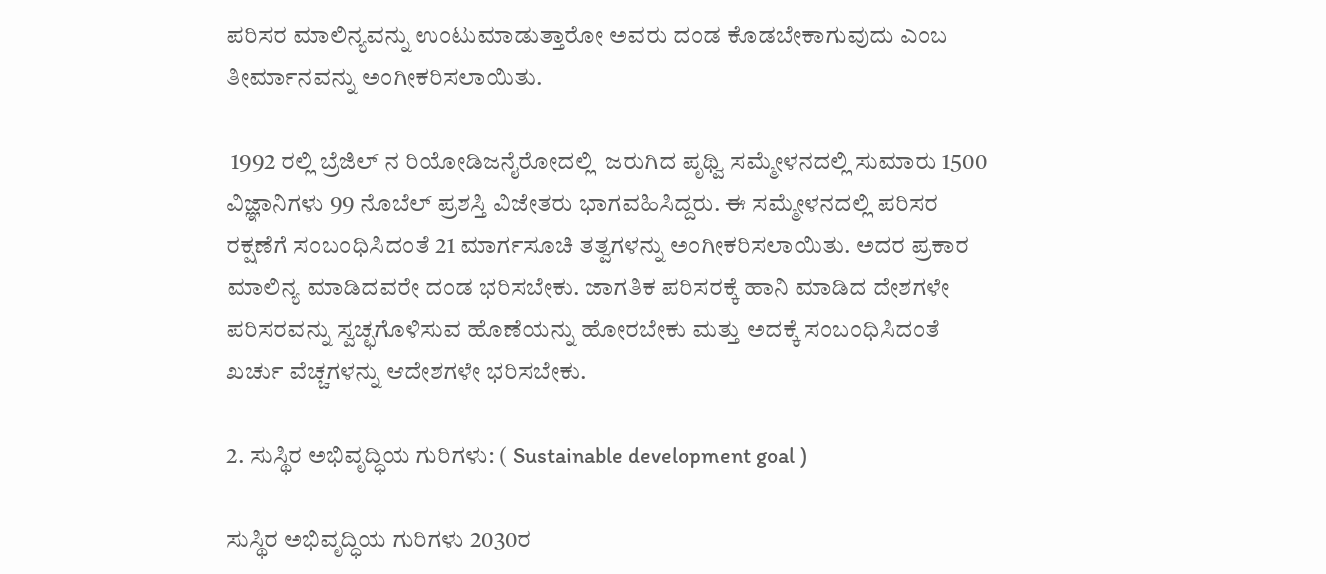ಪರಿಸರ ಮಾಲಿನ್ಯವನ್ನು ಉಂಟುಮಾಡುತ್ತಾರೋ ಅವರು ದಂಡ ಕೊಡಬೇಕಾಗುವುದು ಎಂಬ ತೀರ್ಮಾನವನ್ನು ಅಂಗೀಕರಿಸಲಾಯಿತು.

 1992 ರಲ್ಲಿ ಬ್ರೆಜಿಲ್ ನ ರಿಯೋಡಿಜನೈರೋದಲ್ಲಿ  ಜರುಗಿದ ಪೃಥ್ವಿ ಸಮ್ಮೇಳನದಲ್ಲಿ ಸುಮಾರು 1500 ವಿಜ್ಞಾನಿಗಳು 99 ನೊಬೆಲ್ ಪ್ರಶಸ್ತಿ ವಿಜೇತರು ಭಾಗವಹಿಸಿದ್ದರು. ಈ ಸಮ್ಮೇಳನದಲ್ಲಿ ಪರಿಸರ ರಕ್ಷಣೆಗೆ ಸಂಬಂಧಿಸಿದಂತೆ 21 ಮಾರ್ಗಸೂಚಿ ತತ್ವಗಳನ್ನು ಅಂಗೀಕರಿಸಲಾಯಿತು. ಅದರ ಪ್ರಕಾರ ಮಾಲಿನ್ಯ ಮಾಡಿದವರೇ ದಂಡ ಭರಿಸಬೇಕು. ಜಾಗತಿಕ ಪರಿಸರಕ್ಕೆ ಹಾನಿ ಮಾಡಿದ ದೇಶಗಳೇ ಪರಿಸರವನ್ನು ಸ್ವಚ್ಛಗೊಳಿಸುವ ಹೊಣೆಯನ್ನು ಹೋರಬೇಕು ಮತ್ತು ಅದಕ್ಕೆ ಸಂಬಂಧಿಸಿದಂತೆ ಖರ್ಚು ವೆಚ್ಚಗಳನ್ನು ಆದೇಶಗಳೇ ಭರಿಸಬೇಕು.

2. ಸುಸ್ಥಿರ ಅಭಿವೃದ್ಧಿಯ ಗುರಿಗಳು: ( Sustainable development goal )

ಸುಸ್ಥಿರ ಅಭಿವೃದ್ಧಿಯ ಗುರಿಗಳು 2030ರ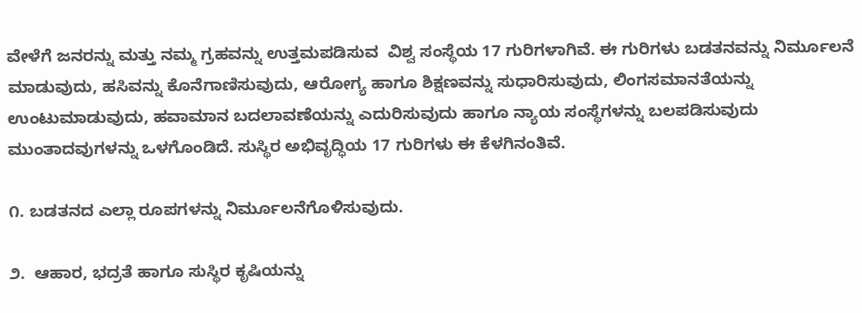ವೇಳೆಗೆ ಜನರನ್ನು ಮತ್ತು ನಮ್ಮ ಗ್ರಹವನ್ನು ಉತ್ತಮಪಡಿಸುವ  ವಿಶ್ವ ಸಂಸ್ಥೆಯ 17 ಗುರಿಗಳಾಗಿವೆ. ಈ ಗುರಿಗಳು ಬಡತನವನ್ನು ನಿರ್ಮೂಲನೆ ಮಾಡುವುದು, ಹಸಿವನ್ನು ಕೊನೆಗಾಣಿಸುವುದು, ಆರೋಗ್ಯ ಹಾಗೂ ಶಿಕ್ಷಣವನ್ನು ಸುಧಾರಿಸುವುದು, ಲಿಂಗಸಮಾನತೆಯನ್ನು ಉಂಟುಮಾಡುವುದು, ಹವಾಮಾನ ಬದಲಾವಣೆಯನ್ನು ಎದುರಿಸುವುದು ಹಾಗೂ ನ್ಯಾಯ ಸಂಸ್ಥೆಗಳನ್ನು ಬಲಪಡಿಸುವುದು ಮುಂತಾದವುಗಳನ್ನು ಒಳಗೊಂಡಿದೆ. ಸುಸ್ಥಿರ ಅಭಿವೃದ್ಧಿಯ 17 ಗುರಿಗಳು ಈ ಕೆಳಗಿನಂತಿವೆ.

೧. ಬಡತನದ ಎಲ್ಲಾ ರೂಪಗಳನ್ನು ನಿರ್ಮೂಲನೆಗೊಳಿಸುವುದು.

೨.  ಆಹಾರ, ಭದ್ರತೆ ಹಾಗೂ ಸುಸ್ಥಿರ ಕೃಷಿಯನ್ನು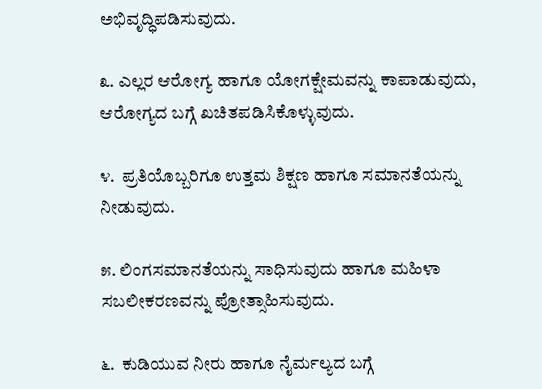ಅಭಿವೃದ್ಧಿಪಡಿಸುವುದು.

೩. ಎಲ್ಲರ ಆರೋಗ್ಯ ಹಾಗೂ ಯೋಗಕ್ಷೇಮವನ್ನು ಕಾಪಾಡುವುದು, ಆರೋಗ್ಯದ ಬಗ್ಗೆ ಖಚಿತಪಡಿಸಿಕೊಳ್ಳುವುದು.

೪.  ಪ್ರತಿಯೊಬ್ಬರಿಗೂ ಉತ್ತಮ ಶಿಕ್ಷಣ ಹಾಗೂ ಸಮಾನತೆಯನ್ನು ನೀಡುವುದು.

೫. ಲಿಂಗಸಮಾನತೆಯನ್ನು ಸಾಧಿಸುವುದು ಹಾಗೂ ಮಹಿಳಾ ಸಬಲೀಕರಣವನ್ನು ಪ್ರೋತ್ಸಾಹಿಸುವುದು.

೬.  ಕುಡಿಯುವ ನೀರು ಹಾಗೂ ನೈರ್ಮಲ್ಯದ ಬಗ್ಗೆ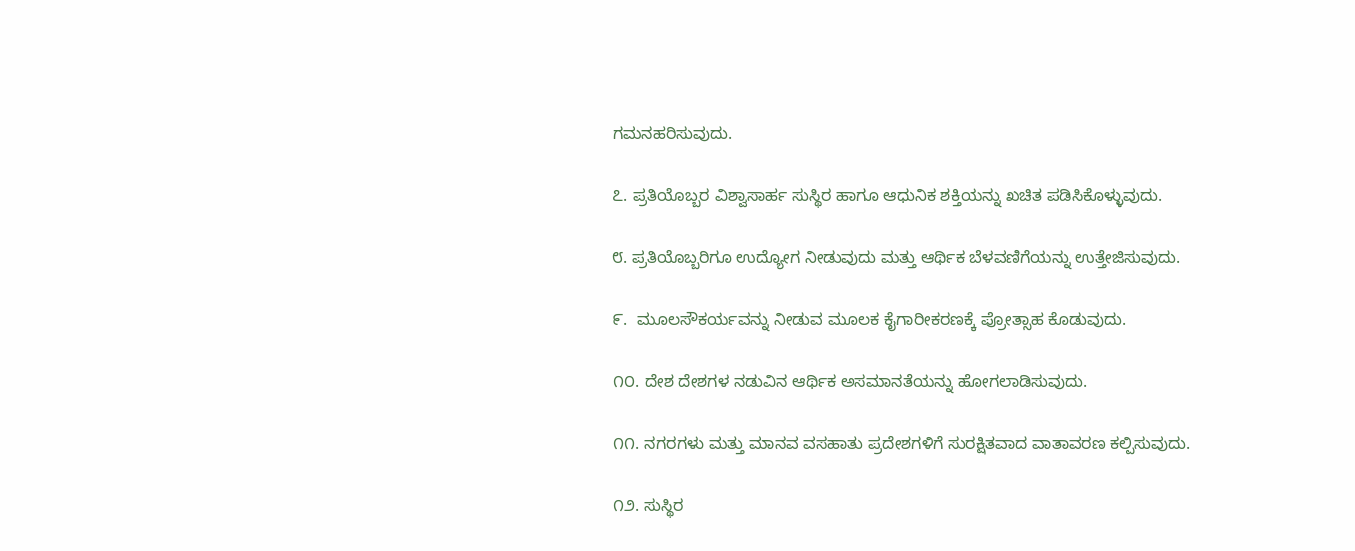ಗಮನಹರಿಸುವುದು.

೭. ಪ್ರತಿಯೊಬ್ಬರ ವಿಶ್ವಾಸಾರ್ಹ ಸುಸ್ಥಿರ ಹಾಗೂ ಆಧುನಿಕ ಶಕ್ತಿಯನ್ನು ಖಚಿತ ಪಡಿಸಿಕೊಳ್ಳುವುದು.

೮. ಪ್ರತಿಯೊಬ್ಬರಿಗೂ ಉದ್ಯೋಗ ನೀಡುವುದು ಮತ್ತು ಆರ್ಥಿಕ ಬೆಳವಣಿಗೆಯನ್ನು ಉತ್ತೇಜಿಸುವುದು.

೯.  ಮೂಲಸೌಕರ್ಯವನ್ನು ನೀಡುವ ಮೂಲಕ ಕೈಗಾರೀಕರಣಕ್ಕೆ ಪ್ರೋತ್ಸಾಹ ಕೊಡುವುದು.

೧೦. ದೇಶ ದೇಶಗಳ ನಡುವಿನ ಆರ್ಥಿಕ ಅಸಮಾನತೆಯನ್ನು ಹೋಗಲಾಡಿಸುವುದು.

೧೧. ನಗರಗಳು ಮತ್ತು ಮಾನವ ವಸಹಾತು ಪ್ರದೇಶಗಳಿಗೆ ಸುರಕ್ಷಿತವಾದ ವಾತಾವರಣ ಕಲ್ಪಿಸುವುದು.

೧೨. ಸುಸ್ಥಿರ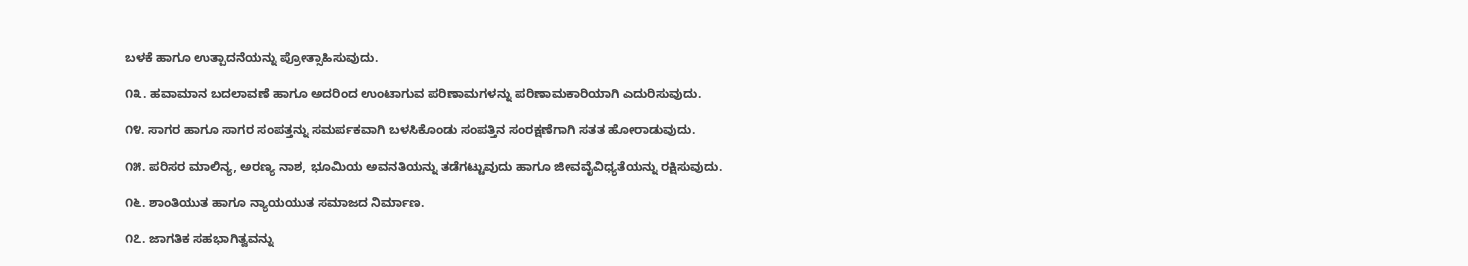ಬಳಕೆ ಹಾಗೂ ಉತ್ಪಾದನೆಯನ್ನು ಪ್ರೋತ್ಸಾಹಿಸುವುದು.

೧೩. ಹವಾಮಾನ ಬದಲಾವಣೆ ಹಾಗೂ ಅದರಿಂದ ಉಂಟಾಗುವ ಪರಿಣಾಮಗಳನ್ನು ಪರಿಣಾಮಕಾರಿಯಾಗಿ ಎದುರಿಸುವುದು.

೧೪. ಸಾಗರ ಹಾಗೂ ಸಾಗರ ಸಂಪತ್ತನ್ನು ಸಮರ್ಪಕವಾಗಿ ಬಳಸಿಕೊಂಡು ಸಂಪತ್ತಿನ ಸಂರಕ್ಷಣೆಗಾಗಿ ಸತತ ಹೋರಾಡುವುದು.

೧೫. ಪರಿಸರ ಮಾಲಿನ್ಯ, ಅರಣ್ಯ ನಾಶ, ಭೂಮಿಯ ಅವನತಿಯನ್ನು ತಡೆಗಟ್ಟುವುದು ಹಾಗೂ ಜೀವವೈವಿಧ್ಯತೆಯನ್ನು ರಕ್ಷಿಸುವುದು.

೧೬. ಶಾಂತಿಯುತ ಹಾಗೂ ನ್ಯಾಯಯುತ ಸಮಾಜದ ನಿರ್ಮಾಣ.

೧೭. ಜಾಗತಿಕ ಸಹಭಾಗಿತ್ವವನ್ನು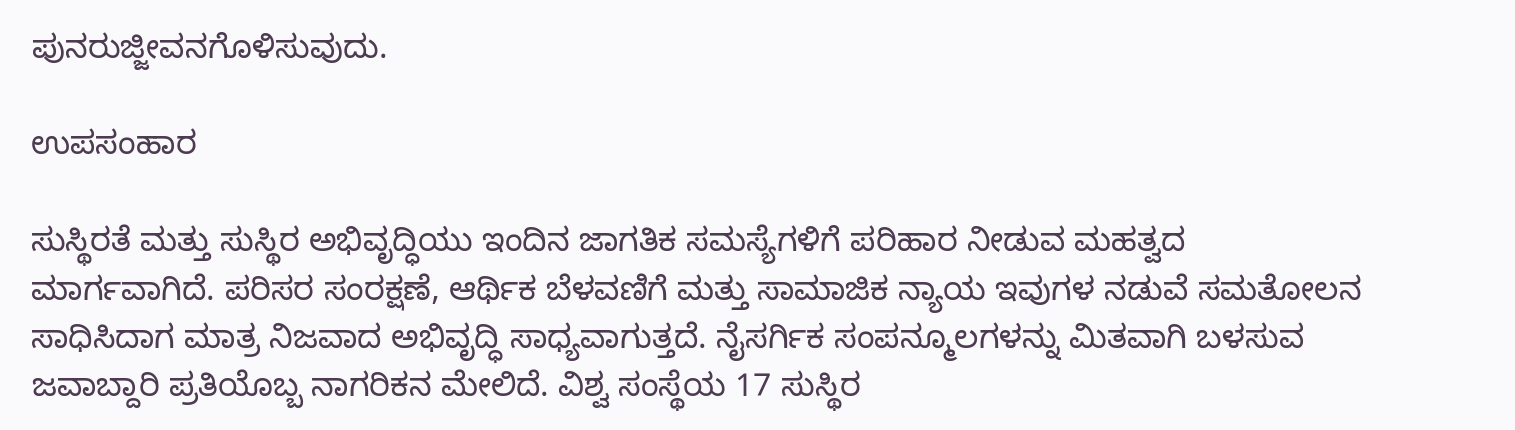ಪುನರುಜ್ಜೀವನಗೊಳಿಸುವುದು.

ಉಪಸಂಹಾರ

ಸುಸ್ಥಿರತೆ ಮತ್ತು ಸುಸ್ಥಿರ ಅಭಿವೃದ್ಧಿಯು ಇಂದಿನ ಜಾಗತಿಕ ಸಮಸ್ಯೆಗಳಿಗೆ ಪರಿಹಾರ ನೀಡುವ ಮಹತ್ವದ ಮಾರ್ಗವಾಗಿದೆ. ಪರಿಸರ ಸಂರಕ್ಷಣೆ, ಆರ್ಥಿಕ ಬೆಳವಣಿಗೆ ಮತ್ತು ಸಾಮಾಜಿಕ ನ್ಯಾಯ ಇವುಗಳ ನಡುವೆ ಸಮತೋಲನ ಸಾಧಿಸಿದಾಗ ಮಾತ್ರ ನಿಜವಾದ ಅಭಿವೃದ್ಧಿ ಸಾಧ್ಯವಾಗುತ್ತದೆ. ನೈಸರ್ಗಿಕ ಸಂಪನ್ಮೂಲಗಳನ್ನು ಮಿತವಾಗಿ ಬಳಸುವ ಜವಾಬ್ದಾರಿ ಪ್ರತಿಯೊಬ್ಬ ನಾಗರಿಕನ ಮೇಲಿದೆ. ವಿಶ್ವ ಸಂಸ್ಥೆಯ 17 ಸುಸ್ಥಿರ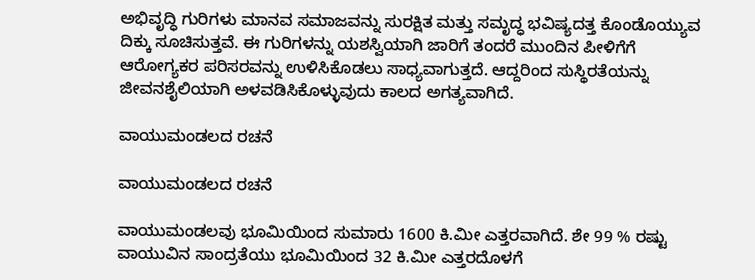ಅಭಿವೃದ್ಧಿ ಗುರಿಗಳು ಮಾನವ ಸಮಾಜವನ್ನು ಸುರಕ್ಷಿತ ಮತ್ತು ಸಮೃದ್ಧ ಭವಿಷ್ಯದತ್ತ ಕೊಂಡೊಯ್ಯುವ ದಿಕ್ಕು ಸೂಚಿಸುತ್ತವೆ. ಈ ಗುರಿಗಳನ್ನು ಯಶಸ್ವಿಯಾಗಿ ಜಾರಿಗೆ ತಂದರೆ ಮುಂದಿನ ಪೀಳಿಗೆಗೆ ಆರೋಗ್ಯಕರ ಪರಿಸರವನ್ನು ಉಳಿಸಿಕೊಡಲು ಸಾಧ್ಯವಾಗುತ್ತದೆ. ಆದ್ದರಿಂದ ಸುಸ್ಥಿರತೆಯನ್ನು ಜೀವನಶೈಲಿಯಾಗಿ ಅಳವಡಿಸಿಕೊಳ್ಳುವುದು ಕಾಲದ ಅಗತ್ಯವಾಗಿದೆ.

ವಾಯುಮಂಡಲದ ರಚನೆ

ವಾಯುಮಂಡಲದ ರಚನೆ

ವಾಯುಮಂಡಲವು ಭೂಮಿಯಿಂದ ಸುಮಾರು 1600 ಕಿ.ಮೀ ಎತ್ತರವಾಗಿದೆ. ಶೇ 99 % ರಷ್ಟು ವಾಯುವಿನ ಸಾಂದ್ರತೆಯು ಭೂಮಿಯಿಂದ 32 ಕಿ.ಮೀ ಎತ್ತರದೊಳಗೆ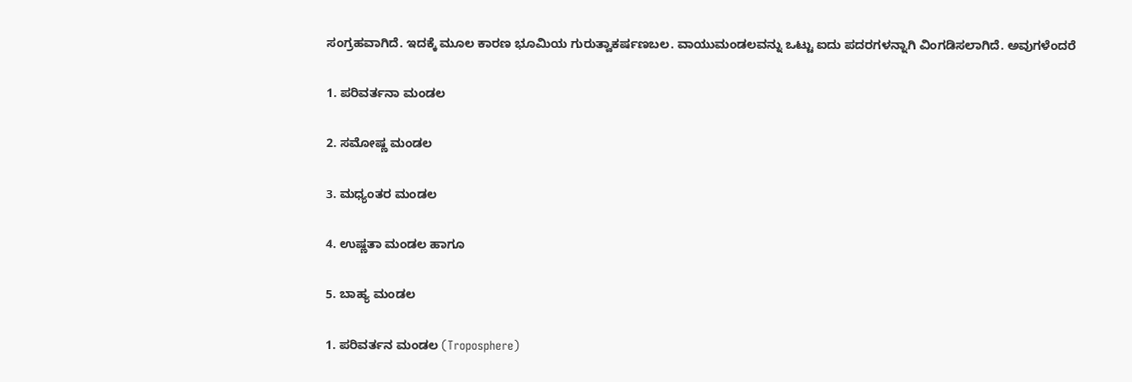ಸಂಗ್ರಹವಾಗಿದೆ. ಇದಕ್ಕೆ ಮೂಲ ಕಾರಣ ಭೂಮಿಯ ಗುರುತ್ವಾಕರ್ಷಣಬಲ. ವಾಯುಮಂಡಲವನ್ನು ಒಟ್ಟು ಐದು ಪದರಗಳನ್ನಾಗಿ ವಿಂಗಡಿಸಲಾಗಿದೆ. ಅವುಗಳೆಂದರೆ

1. ಪರಿವರ್ತನಾ ಮಂಡಲ

2. ಸಮೋಷ್ಣ ಮಂಡಲ

3. ಮಧ್ಯಂತರ ಮಂಡಲ

4. ಉಷ್ಣತಾ ಮಂಡಲ ಹಾಗೂ

5. ಬಾಹ್ಯ ಮಂಡಲ

1. ಪರಿವರ್ತನ ಮಂಡಲ (Troposphere)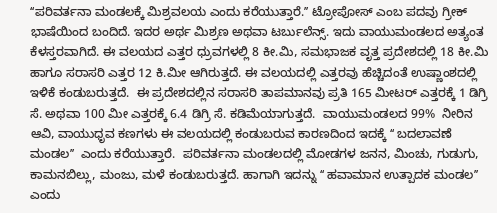ʻʻಪರಿವರ್ತನಾ ಮಂಡಲಕ್ಕೆ ಮಿಶ್ರವಲಯ ಎಂದು ಕರೆಯುತ್ತಾರೆ.ʼʼ ಟ್ರೋಪೋಸ್‌ ಎಂಬ ಪದವು ಗ್ರೀಕ್‌ ಭಾಷೆಯಿಂದ ಬಂದಿದೆ. ಇದರ ಅರ್ಥ ಮಿಶ್ರಣ ಅಥವಾ ಟರ್ಬುಲೆನ್ಸ್. ಇದು ವಾಯುಮಂಡಲದ ಅತ್ಯಂತ ಕೆಳಸ್ತರವಾಗಿದೆ. ಈ ವಲಯದ ಎತ್ತರ ಧ್ರುವಗಳಲ್ಲಿ 8 ಕೀ.ಮಿ, ಸಮಭಾಜಕ ವೃತ್ತ ಪ್ರದೇಶದಲ್ಲಿ 18 ಕೀ.ಮಿ ಹಾಗೂ ಸರಾಸರಿ ಎತ್ತರ 12 ಕಿ.ಮೀ ಆಗಿರುತ್ತದೆ. ಈ ವಲಯದಲ್ಲಿ ಎತ್ತರವು ಹೆಚ್ಚಿದಂತೆ ಉಷ್ಣಾಂಶದಲ್ಲಿ ಇಳಿಕೆ ಕಂಡುಬರುತ್ತದೆ.  ಈ ಪ್ರದೇಶದಲ್ಲಿನ ಸರಾಸರಿ ತಾಪಮಾನವು ಪ್ರತಿ 165 ಮೀಟರ್ ಎತ್ತರಕ್ಕೆ 1 ಡಿಗ್ರಿ ಸೆ. ಅಥವಾ 100 ಮೀ ಎತ್ತರಕ್ಕೆ 6.4 ಡಿಗ್ರಿ ಸೆ. ಕಡಿಮೆಯಾಗುತ್ತದೆ.  ವಾಯುಮಂಡಲದ 99%  ನೀರಿನ ಆವಿ, ವಾಯುಧೃವ ಕಣಗಳು ಈ ವಲಯದಲ್ಲಿ ಕಂಡುಬರುವ ಕಾರಣದಿಂದ ಇದಕ್ಕೆ ʻʻ ಬದಲಾವಣೆ ಮಂಡಲʼʼ  ಎಂದು ಕರೆಯುತ್ತಾರೆ.  ಪರಿವರ್ತನಾ ಮಂಡಲದಲ್ಲಿ ಮೋಡಗಳ ಜನನ, ಮಿಂಚು, ಗುಡುಗು, ಕಾಮನಬಿಲ್ಲು, ಮಂಜು, ಮಳೆ ಕಂಡುಬರುತ್ತದೆ. ಹಾಗಾಗಿ ಇದನ್ನು ʻʻ ಹವಾಮಾನ ಉತ್ಪಾದಕ ಮಂಡಲʼʼ  ಎಂದು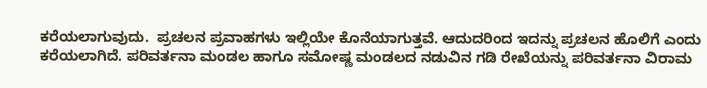ಕರೆಯಲಾಗುವುದು.  ಪ್ರಚಲನ ಪ್ರವಾಹಗಳು ಇಲ್ಲಿಯೇ ಕೊನೆಯಾಗುತ್ತವೆ. ಆದುದರಿಂದ ಇದನ್ನು ಪ್ರಚಲನ ಹೊಲಿಗೆ ಎಂದು ಕರೆಯಲಾಗಿದೆ. ಪರಿವರ್ತನಾ ಮಂಡಲ ಹಾಗೂ ಸಮೋಷ್ಣ ಮಂಡಲದ ನಡುವಿನ ಗಡಿ ರೇಖೆಯನ್ನು ಪರಿವರ್ತನಾ ವಿರಾಮ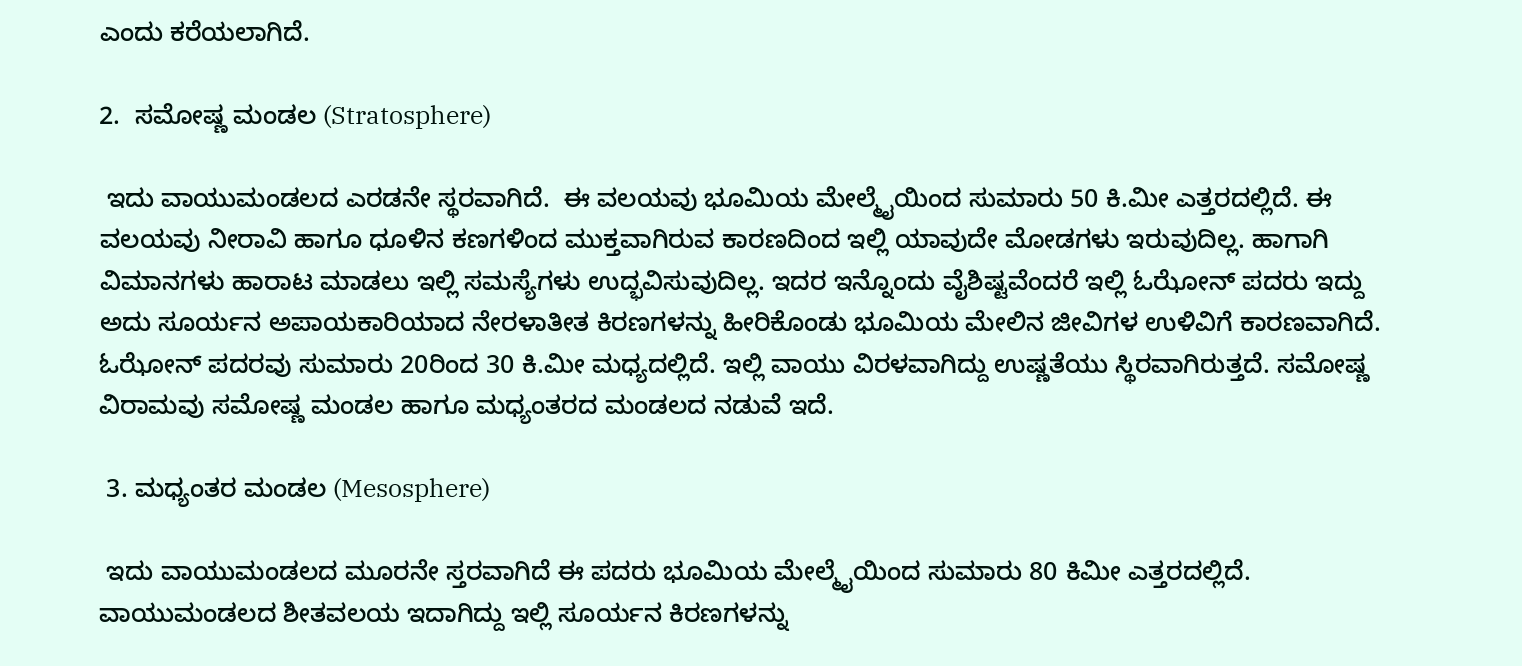ಎಂದು ಕರೆಯಲಾಗಿದೆ.

2.  ಸಮೋಷ್ಣ ಮಂಡಲ (Stratosphere)

 ಇದು ವಾಯುಮಂಡಲದ ಎರಡನೇ ಸ್ಥರವಾಗಿದೆ.  ಈ ವಲಯವು ಭೂಮಿಯ ಮೇಲ್ಮೈಯಿಂದ ಸುಮಾರು 50 ಕಿ.ಮೀ ಎತ್ತರದಲ್ಲಿದೆ. ಈ ವಲಯವು ನೀರಾವಿ ಹಾಗೂ ಧೂಳಿನ ಕಣಗಳಿಂದ ಮುಕ್ತವಾಗಿರುವ ಕಾರಣದಿಂದ ಇಲ್ಲಿ ಯಾವುದೇ ಮೋಡಗಳು ಇರುವುದಿಲ್ಲ. ಹಾಗಾಗಿ ವಿಮಾನಗಳು ಹಾರಾಟ ಮಾಡಲು ಇಲ್ಲಿ ಸಮಸ್ಯೆಗಳು ಉದ್ಭವಿಸುವುದಿಲ್ಲ. ಇದರ ಇನ್ನೊಂದು ವೈಶಿಷ್ಟವೆಂದರೆ ಇಲ್ಲಿ ಓಝೋನ್ ಪದರು ಇದ್ದು ಅದು ಸೂರ್ಯನ ಅಪಾಯಕಾರಿಯಾದ ನೇರಳಾತೀತ ಕಿರಣಗಳನ್ನು ಹೀರಿಕೊಂಡು ಭೂಮಿಯ ಮೇಲಿನ ಜೀವಿಗಳ ಉಳಿವಿಗೆ ಕಾರಣವಾಗಿದೆ.  ಓಝೋನ್ ಪದರವು ಸುಮಾರು 20ರಿಂದ 30 ಕಿ.ಮೀ ಮಧ್ಯದಲ್ಲಿದೆ. ಇಲ್ಲಿ ವಾಯು ವಿರಳವಾಗಿದ್ದು ಉಷ್ಣತೆಯು ಸ್ಥಿರವಾಗಿರುತ್ತದೆ. ಸಮೋಷ್ಣ ವಿರಾಮವು ಸಮೋಷ್ಣ ಮಂಡಲ ಹಾಗೂ ಮಧ್ಯಂತರದ ಮಂಡಲದ ನಡುವೆ ಇದೆ.

 3. ಮಧ್ಯಂತರ ಮಂಡಲ (Mesosphere)

 ಇದು ವಾಯುಮಂಡಲದ ಮೂರನೇ ಸ್ತರವಾಗಿದೆ ಈ ಪದರು ಭೂಮಿಯ ಮೇಲ್ಮೈಯಿಂದ ಸುಮಾರು 80 ಕಿಮೀ ಎತ್ತರದಲ್ಲಿದೆ. ವಾಯುಮಂಡಲದ ಶೀತವಲಯ ಇದಾಗಿದ್ದು ಇಲ್ಲಿ ಸೂರ್ಯನ ಕಿರಣಗಳನ್ನು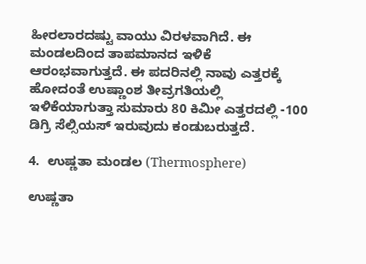ಹೀರಲಾರದಷ್ಟು ವಾಯು ವಿರಳವಾಗಿದೆ. ಈ ಮಂಡಲದಿಂದ ತಾಪಮಾನದ ಇಳಿಕೆ ಆರಂಭವಾಗುತ್ತದೆ. ಈ ಪದರಿನಲ್ಲಿ ನಾವು ಎತ್ತರಕ್ಕೆ ಹೋದಂತೆ ಉಷ್ಣಾಂಶ ತೀವ್ರಗತಿಯಲ್ಲಿ ಇಳಿಕೆಯಾಗುತ್ತಾ ಸುಮಾರು 80 ಕಿಮೀ ಎತ್ತರದಲ್ಲಿ -100 ಡಿಗ್ರಿ ಸೆಲ್ಸಿಯಸ್ ಇರುವುದು ಕಂಡುಬರುತ್ತದೆ.

4.  ಉಷ್ಣತಾ ಮಂಡಲ (Thermosphere)

ಉಷ್ಣತಾ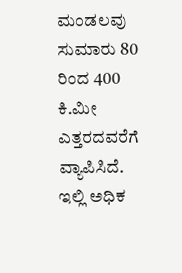ಮಂಡಲವು ಸುಮಾರು 80 ರಿಂದ 400 ಕಿ.ಮೀ ಎತ್ತರದವರೆಗೆ ವ್ಯಾಪಿಸಿದೆ. ಇಲ್ಲಿ ಅಧಿಕ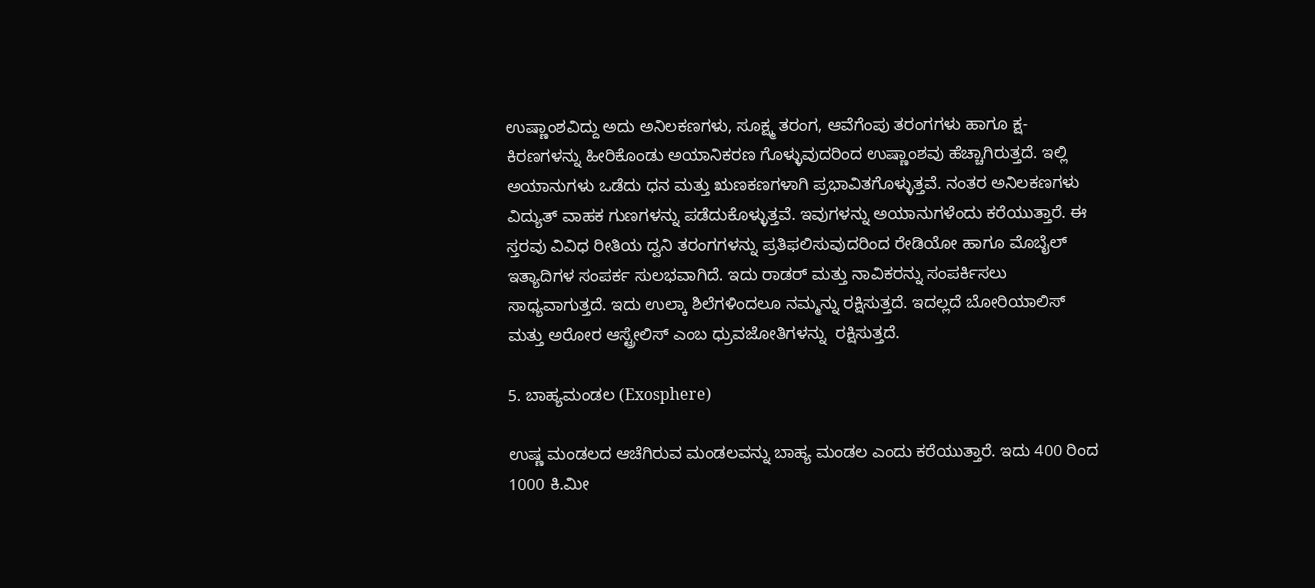ಉಷ್ಣಾಂಶವಿದ್ದು ಅದು ಅನಿಲಕಣಗಳು, ಸೂಕ್ಷ್ಮ ತರಂಗ, ಆವೆಗೆಂಪು ತರಂಗಗಳು ಹಾಗೂ ಕ್ಷ-ಕಿರಣಗಳನ್ನು ಹೀರಿಕೊಂಡು ಅಯಾನಿಕರಣ ಗೊಳ್ಳುವುದರಿಂದ ಉಷ್ಣಾಂಶವು ಹೆಚ್ಚಾಗಿರುತ್ತದೆ. ಇಲ್ಲಿ ಅಯಾನುಗಳು ಒಡೆದು ಧನ ಮತ್ತು ಋಣಕಣಗಳಾಗಿ ಪ್ರಭಾವಿತಗೊಳ್ಳುತ್ತವೆ. ನಂತರ ಅನಿಲಕಣಗಳು ವಿದ್ಯುತ್ ವಾಹಕ ಗುಣಗಳನ್ನು ಪಡೆದುಕೊಳ್ಳುತ್ತವೆ. ಇವುಗಳನ್ನು ಅಯಾನುಗಳೆಂದು ಕರೆಯುತ್ತಾರೆ. ಈ ಸ್ತರವು ವಿವಿಧ ರೀತಿಯ ದ್ವನಿ ತರಂಗಗಳನ್ನು ಪ್ರತಿಫಲಿಸುವುದರಿಂದ ರೇಡಿಯೋ ಹಾಗೂ ಮೊಬೈಲ್ ಇತ್ಯಾದಿಗಳ ಸಂಪರ್ಕ ಸುಲಭವಾಗಿದೆ. ಇದು ರಾಡರ್ ಮತ್ತು ನಾವಿಕರನ್ನು ಸಂಪರ್ಕಿಸಲು ಸಾಧ್ಯವಾಗುತ್ತದೆ. ಇದು ಉಲ್ಕಾ ಶಿಲೆಗಳಿಂದಲೂ ನಮ್ಮನ್ನು ರಕ್ಷಿಸುತ್ತದೆ. ಇದಲ್ಲದೆ ಬೋರಿಯಾಲಿಸ್ ಮತ್ತು ಅರೋರ ಆಸ್ಟ್ರೇಲಿಸ್ ಎಂಬ ಧ್ರುವಜೋತಿಗಳನ್ನು  ರಕ್ಷಿಸುತ್ತದೆ.

5. ಬಾಹ್ಯಮಂಡಲ (Exosphere)

ಉಷ್ಣ ಮಂಡಲದ ಆಚೆಗಿರುವ ಮಂಡಲವನ್ನು ಬಾಹ್ಯ ಮಂಡಲ ಎಂದು ಕರೆಯುತ್ತಾರೆ. ಇದು 400 ರಿಂದ 1000 ಕಿ.ಮೀ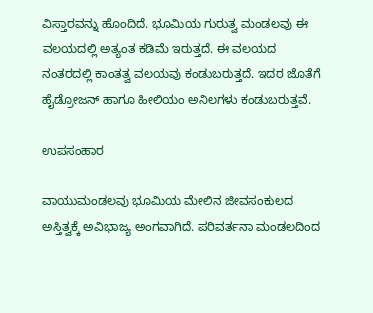ವಿಸ್ತಾರವನ್ನು ಹೊಂದಿದೆ. ಭೂಮಿಯ ಗುರುತ್ವ ಮಂಡಲವು ಈ ವಲಯದಲ್ಲಿ ಅತ್ಯಂತ ಕಡಿಮೆ ಇರುತ್ತದೆ. ಈ ವಲಯದ ನಂತರದಲ್ಲಿ ಕಾಂತತ್ವ ವಲಯವು ಕಂಡುಬರುತ್ತದೆ. ಇದರ ಜೊತೆಗೆ ಹೈಡ್ರೋಜನ್ ಹಾಗೂ ಹೀಲಿಯಂ ಅನಿಲಗಳು ಕಂಡುಬರುತ್ತವೆ.

ಉಪಸಂಹಾರ

ವಾಯುಮಂಡಲವು ಭೂಮಿಯ ಮೇಲಿನ ಜೀವಸಂಕುಲದ ಅಸ್ತಿತ್ವಕ್ಕೆ ಅವಿಭಾಜ್ಯ ಅಂಗವಾಗಿದೆ. ಪರಿವರ್ತನಾ ಮಂಡಲದಿಂದ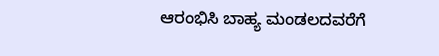ಆರಂಭಿಸಿ ಬಾಹ್ಯ ಮಂಡಲದವರೆಗೆ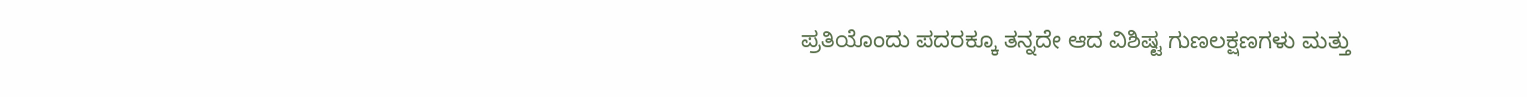ಪ್ರತಿಯೊಂದು ಪದರಕ್ಕೂ ತನ್ನದೇ ಆದ ವಿಶಿಷ್ಟ ಗುಣಲಕ್ಷಣಗಳು ಮತ್ತು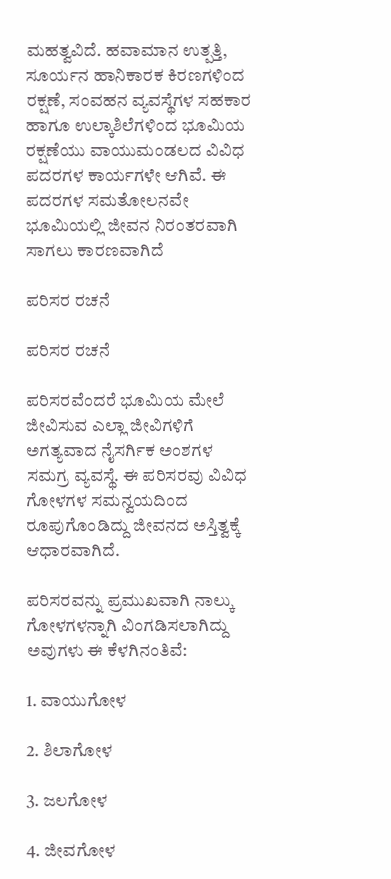ಮಹತ್ವವಿದೆ. ಹವಾಮಾನ ಉತ್ಪತ್ತಿ, ಸೂರ್ಯನ ಹಾನಿಕಾರಕ ಕಿರಣಗಳಿಂದ ರಕ್ಷಣೆ, ಸಂವಹನ ವ್ಯವಸ್ಥೆಗಳ ಸಹಕಾರ ಹಾಗೂ ಉಲ್ಕಾಶಿಲೆಗಳಿಂದ ಭೂಮಿಯ ರಕ್ಷಣೆಯು ವಾಯುಮಂಡಲದ ವಿವಿಧ ಪದರಗಳ ಕಾರ್ಯಗಳೇ ಆಗಿವೆ. ಈ ಪದರಗಳ ಸಮತೋಲನವೇ ಭೂಮಿಯಲ್ಲಿ ಜೀವನ ನಿರಂತರವಾಗಿ ಸಾಗಲು ಕಾರಣವಾಗಿದೆ

ಪರಿಸರ ರಚನೆ

ಪರಿಸರ ರಚನೆ

ಪರಿಸರವೆಂದರೆ ಭೂಮಿಯ ಮೇಲೆ ಜೀವಿಸುವ ಎಲ್ಲಾ ಜೀವಿಗಳಿಗೆ ಅಗತ್ಯವಾದ ನೈಸರ್ಗಿಕ ಅಂಶಗಳ ಸಮಗ್ರ ವ್ಯವಸ್ಥೆ. ಈ ಪರಿಸರವು ವಿವಿಧ ಗೋಳಗಳ ಸಮನ್ವಯದಿಂದ ರೂಪುಗೊಂಡಿದ್ದು ಜೀವನದ ಅಸ್ತಿತ್ವಕ್ಕೆ ಆಧಾರವಾಗಿದೆ.

ಪರಿಸರವನ್ನು ಪ್ರಮುಖವಾಗಿ ನಾಲ್ಕು ಗೋಳಗಳನ್ನಾಗಿ ವಿಂಗಡಿಸಲಾಗಿದ್ದು ಅವುಗಳು ಈ ಕೆಳಗಿನಂತಿವೆ:

1. ವಾಯುಗೋಳ

2. ಶಿಲಾಗೋಳ

3. ಜಲಗೋಳ

4. ಜೀವಗೋಳ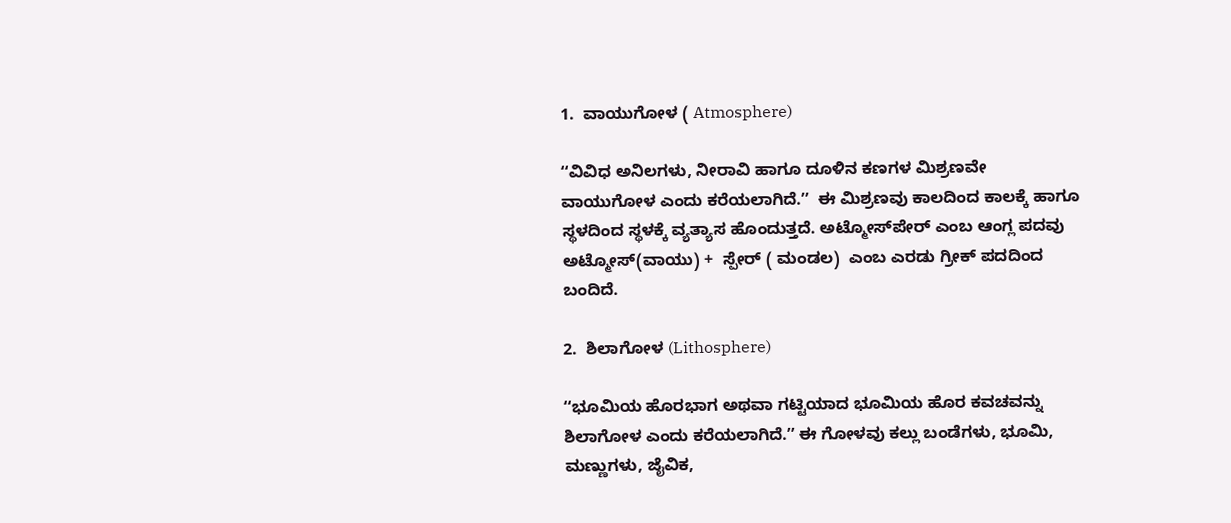1.  ವಾಯುಗೋಳ ( Atmosphere)

ʻʻವಿವಿಧ ಅನಿಲಗಳು, ನೀರಾವಿ ಹಾಗೂ ದೂಳಿನ ಕಣಗಳ ಮಿಶ್ರಣವೇ ವಾಯುಗೋಳ ಎಂದು ಕರೆಯಲಾಗಿದೆ.ʼʼ  ಈ ಮಿಶ್ರಣವು ಕಾಲದಿಂದ ಕಾಲಕ್ಕೆ ಹಾಗೂ ಸ್ಥಳದಿಂದ ಸ್ಥಳಕ್ಕೆ ವ್ಯತ್ಯಾಸ ಹೊಂದುತ್ತದೆ. ಅಟ್ಮೋಸ್‌ಪೇರ್ ಎಂಬ ಆಂಗ್ಲ ಪದವು ಅಟ್ಮೋಸ್(ವಾಯು) +  ಸ್ಪೇರ್ ( ಮಂಡಲ)  ಎಂಬ ಎರಡು ಗ್ರೀಕ್ ಪದದಿಂದ ಬಂದಿದೆ.

2.  ಶಿಲಾಗೋಳ (Lithosphere)

ʻʻಭೂಮಿಯ ಹೊರಭಾಗ ಅಥವಾ ಗಟ್ಟಿಯಾದ ಭೂಮಿಯ ಹೊರ ಕವಚವನ್ನು ಶಿಲಾಗೋಳ ಎಂದು ಕರೆಯಲಾಗಿದೆ.ʼʼ ಈ ಗೋಳವು ಕಲ್ಲು ಬಂಡೆಗಳು, ಭೂಮಿ, ಮಣ್ಣುಗಳು, ಜೈವಿಕ,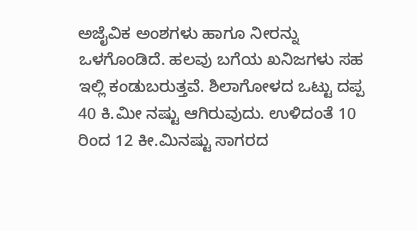ಅಜೈವಿಕ ಅಂಶಗಳು ಹಾಗೂ ನೀರನ್ನು ಒಳಗೊಂಡಿದೆ. ಹಲವು ಬಗೆಯ ಖನಿಜಗಳು ಸಹ ಇಲ್ಲಿ ಕಂಡುಬರುತ್ತವೆ. ಶಿಲಾಗೋಳದ ಒಟ್ಟು ದಪ್ಪ 40 ಕಿ.ಮೀ ನಷ್ಟು ಆಗಿರುವುದು. ಉಳಿದಂತೆ 10 ರಿಂದ 12 ಕೀ.ಮಿನಷ್ಟು ಸಾಗರದ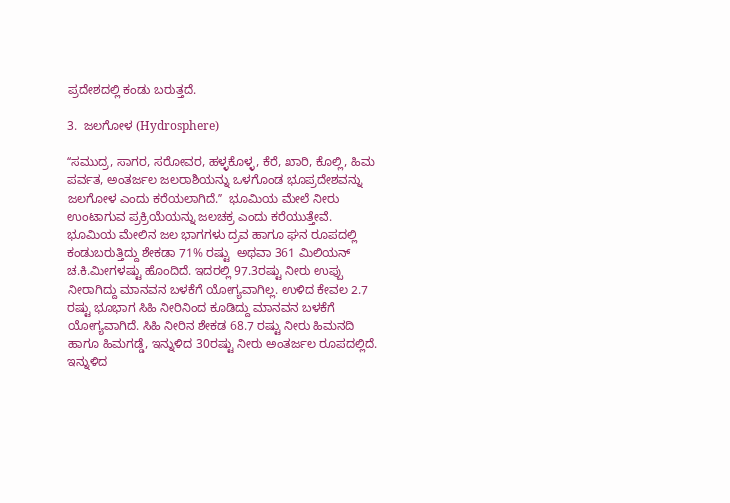ಪ್ರದೇಶದಲ್ಲಿ ಕಂಡು ಬರುತ್ತದೆ.

3.  ಜಲಗೋಳ (Hydrosphere)

ʻʻಸಮುದ್ರ, ಸಾಗರ, ಸರೋವರ, ಹಳ್ಳಕೊಳ್ಳ, ಕೆರೆ, ಖಾರಿ, ಕೊಲ್ಲಿ, ಹಿಮ ಪರ್ವತ, ಅಂತರ್ಜಲ ಜಲರಾಶಿಯನ್ನು ಒಳಗೊಂಡ ಭೂಪ್ರದೇಶವನ್ನು ಜಲಗೋಳ ಎಂದು ಕರೆಯಲಾಗಿದೆ.ʼʼ  ಭೂಮಿಯ ಮೇಲೆ ನೀರು ಉಂಟಾಗುವ ಪ್ರಕ್ರಿಯೆಯನ್ನು ಜಲಚಕ್ರ ಎಂದು ಕರೆಯುತ್ತೇವೆ. ಭೂಮಿಯ ಮೇಲಿನ ಜಲ ಭಾಗಗಳು ದ್ರವ ಹಾಗೂ ಘನ ರೂಪದಲ್ಲಿ ಕಂಡುಬರುತ್ತಿದ್ದು ಶೇಕಡಾ 71% ರಷ್ಟು  ಅಥವಾ 361 ಮಿಲಿಯನ್ ಚ.ಕಿ.ಮೀಗಳಷ್ಟು ಹೊಂದಿದೆ. ಇದರಲ್ಲಿ 97.3ರಷ್ಟು ನೀರು ಉಪ್ಪು ನೀರಾಗಿದ್ದು ಮಾನವನ ಬಳಕೆಗೆ ಯೋಗ್ಯವಾಗಿಲ್ಲ. ಉಳಿದ ಕೇವಲ 2.7 ರಷ್ಟು ಭೂಭಾಗ ಸಿಹಿ ನೀರಿನಿಂದ ಕೂಡಿದ್ದು ಮಾನವನ ಬಳಕೆಗೆ ಯೋಗ್ಯವಾಗಿದೆ. ಸಿಹಿ ನೀರಿನ ಶೇಕಡ 68.7 ರಷ್ಟು ನೀರು ಹಿಮನದಿ ಹಾಗೂ ಹಿಮಗಡ್ಡೆ, ಇನ್ನುಳಿದ 30ರಷ್ಟು ನೀರು ಅಂತರ್ಜಲ ರೂಪದಲ್ಲಿದೆ. ಇನ್ನುಳಿದ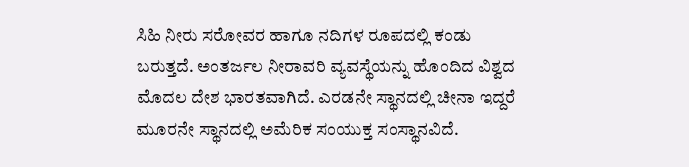ಸಿಹಿ ನೀರು ಸರೋವರ ಹಾಗೂ ನದಿಗಳ ರೂಪದಲ್ಲಿ ಕಂಡು ಬರುತ್ತದೆ. ಅಂತರ್ಜಲ ನೀರಾವರಿ ವ್ಯವಸ್ಥೆಯನ್ನು ಹೊಂದಿದ ವಿಶ್ವದ ಮೊದಲ ದೇಶ ಭಾರತವಾಗಿದೆ. ಎರಡನೇ ಸ್ಥಾನದಲ್ಲಿ ಚೀನಾ ಇದ್ದರೆ ಮೂರನೇ ಸ್ಥಾನದಲ್ಲಿ ಅಮೆರಿಕ ಸಂಯುಕ್ತ ಸಂಸ್ಥಾನವಿದೆ.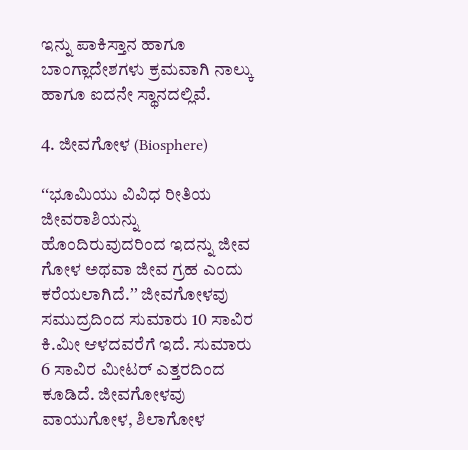ಇನ್ನು ಪಾಕಿಸ್ತಾನ ಹಾಗೂ ಬಾಂಗ್ಲಾದೇಶಗಳು ಕ್ರಮವಾಗಿ ನಾಲ್ಕು ಹಾಗೂ ಐದನೇ ಸ್ಥಾನದಲ್ಲಿವೆ.

4. ಜೀವಗೋಳ (Biosphere)

ʻʻಭೂಮಿಯು ವಿವಿಧ ರೀತಿಯ ಜೀವರಾಶಿಯನ್ನು ಹೊಂದಿರುವುದರಿಂದ ಇದನ್ನು ಜೀವ ಗೋಳ ಅಥವಾ ಜೀವ ಗ್ರಹ ಎಂದು ಕರೆಯಲಾಗಿದೆ.ʼʼ ಜೀವಗೋಳವು ಸಮುದ್ರದಿಂದ ಸುಮಾರು 10 ಸಾವಿರ ಕಿ.ಮೀ ಆಳದವರೆಗೆ ಇದೆ. ಸುಮಾರು 6 ಸಾವಿರ ಮೀಟರ್ ಎತ್ತರದಿಂದ ಕೂಡಿದೆ. ಜೀವಗೋಳವು ವಾಯುಗೋಳ, ಶಿಲಾಗೋಳ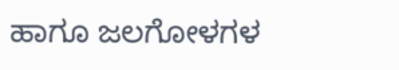ಹಾಗೂ ಜಲಗೋಳಗಳ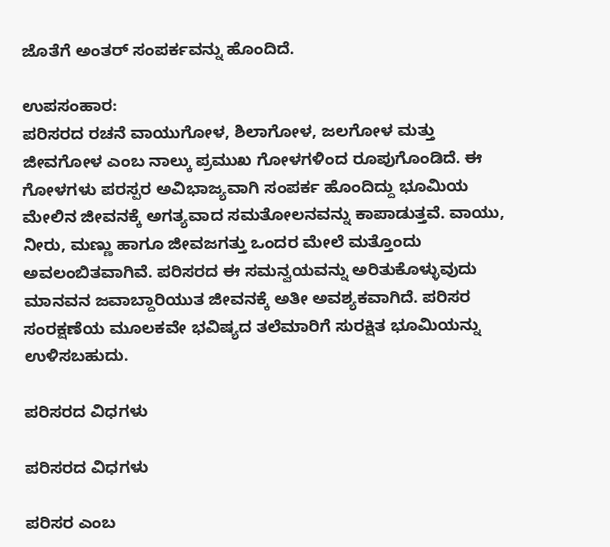ಜೊತೆಗೆ ಅಂತರ್ ಸಂಪರ್ಕವನ್ನು ಹೊಂದಿದೆ.

ಉಪಸಂಹಾರ:
ಪರಿಸರದ ರಚನೆ ವಾಯುಗೋಳ, ಶಿಲಾಗೋಳ, ಜಲಗೋಳ ಮತ್ತು ಜೀವಗೋಳ ಎಂಬ ನಾಲ್ಕು ಪ್ರಮುಖ ಗೋಳಗಳಿಂದ ರೂಪುಗೊಂಡಿದೆ. ಈ ಗೋಳಗಳು ಪರಸ್ಪರ ಅವಿಭಾಜ್ಯವಾಗಿ ಸಂಪರ್ಕ ಹೊಂದಿದ್ದು ಭೂಮಿಯ ಮೇಲಿನ ಜೀವನಕ್ಕೆ ಅಗತ್ಯವಾದ ಸಮತೋಲನವನ್ನು ಕಾಪಾಡುತ್ತವೆ. ವಾಯು, ನೀರು, ಮಣ್ಣು ಹಾಗೂ ಜೀವಜಗತ್ತು ಒಂದರ ಮೇಲೆ ಮತ್ತೊಂದು ಅವಲಂಬಿತವಾಗಿವೆ. ಪರಿಸರದ ಈ ಸಮನ್ವಯವನ್ನು ಅರಿತುಕೊಳ್ಳುವುದು ಮಾನವನ ಜವಾಬ್ದಾರಿಯುತ ಜೀವನಕ್ಕೆ ಅತೀ ಅವಶ್ಯಕವಾಗಿದೆ. ಪರಿಸರ ಸಂರಕ್ಷಣೆಯ ಮೂಲಕವೇ ಭವಿಷ್ಯದ ತಲೆಮಾರಿಗೆ ಸುರಕ್ಷಿತ ಭೂಮಿಯನ್ನು ಉಳಿಸಬಹುದು.

ಪರಿಸರದ ವಿಧಗಳು

ಪರಿಸರದ ವಿಧಗಳು

ಪರಿಸರ ಎಂಬ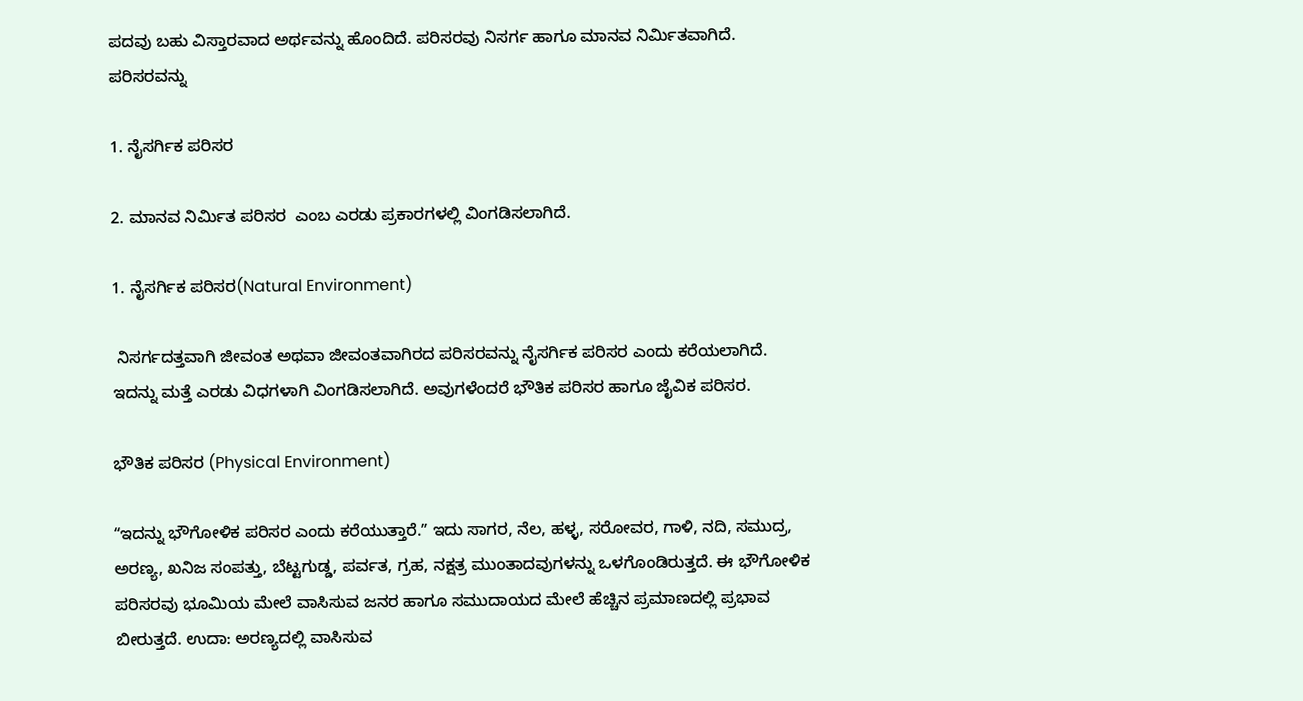ಪದವು ಬಹು ವಿಸ್ತಾರವಾದ ಅರ್ಥವನ್ನು ಹೊಂದಿದೆ. ಪರಿಸರವು ನಿಸರ್ಗ ಹಾಗೂ ಮಾನವ ನಿರ್ಮಿತವಾಗಿದೆ. ಪರಿಸರವನ್ನು

1. ನೈಸರ್ಗಿಕ ಪರಿಸರ

2. ಮಾನವ ನಿರ್ಮಿತ ಪರಿಸರ  ಎಂಬ ಎರಡು ಪ್ರಕಾರಗಳಲ್ಲಿ ವಿಂಗಡಿಸಲಾಗಿದೆ.

1. ನೈಸರ್ಗಿಕ ಪರಿಸರ(Natural Environment)

 ನಿಸರ್ಗದತ್ತವಾಗಿ ಜೀವಂತ ಅಥವಾ ಜೀವಂತವಾಗಿರದ ಪರಿಸರವನ್ನು ನೈಸರ್ಗಿಕ ಪರಿಸರ ಎಂದು ಕರೆಯಲಾಗಿದೆ. ಇದನ್ನು ಮತ್ತೆ ಎರಡು ವಿಧಗಳಾಗಿ ವಿಂಗಡಿಸಲಾಗಿದೆ. ಅವುಗಳೆಂದರೆ ಭೌತಿಕ ಪರಿಸರ ಹಾಗೂ ಜೈವಿಕ ಪರಿಸರ.

ಭೌತಿಕ ಪರಿಸರ (Physical Environment)

ʻʻಇದನ್ನು ಭೌಗೋಳಿಕ ಪರಿಸರ ಎಂದು ಕರೆಯುತ್ತಾರೆ.ʼʼ ಇದು ಸಾಗರ, ನೆಲ, ಹಳ್ಳ, ಸರೋವರ, ಗಾಳಿ, ನದಿ, ಸಮುದ್ರ, ಅರಣ್ಯ, ಖನಿಜ ಸಂಪತ್ತು, ಬೆಟ್ಟಗುಡ್ಡ, ಪರ್ವತ, ಗ್ರಹ, ನಕ್ಷತ್ರ ಮುಂತಾದವುಗಳನ್ನು ಒಳಗೊಂಡಿರುತ್ತದೆ. ಈ ಭೌಗೋಳಿಕ ಪರಿಸರವು ಭೂಮಿಯ ಮೇಲೆ ವಾಸಿಸುವ ಜನರ ಹಾಗೂ ಸಮುದಾಯದ ಮೇಲೆ ಹೆಚ್ಚಿನ ಪ್ರಮಾಣದಲ್ಲಿ ಪ್ರಭಾವ ಬೀರುತ್ತದೆ. ಉದಾ: ಅರಣ್ಯದಲ್ಲಿ ವಾಸಿಸುವ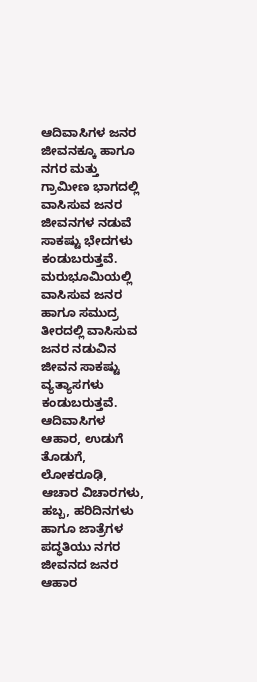ಆದಿವಾಸಿಗಳ ಜನರ ಜೀವನಕ್ಕೂ ಹಾಗೂ ನಗರ ಮತ್ತು ಗ್ರಾಮೀಣ ಭಾಗದಲ್ಲಿ ವಾಸಿಸುವ ಜನರ ಜೀವನಗಳ ನಡುವೆ ಸಾಕಷ್ಟು ಭೇದಗಳು ಕಂಡುಬರುತ್ತವೆ. ಮರುಭೂಮಿಯಲ್ಲಿ ವಾಸಿಸುವ ಜನರ ಹಾಗೂ ಸಮುದ್ರ ತೀರದಲ್ಲಿ ವಾಸಿಸುವ ಜನರ ನಡುವಿನ ಜೀವನ ಸಾಕಷ್ಟು ವ್ಯತ್ಯಾಸಗಳು ಕಂಡುಬರುತ್ತವೆ. ಆದಿವಾಸಿಗಳ ಆಹಾರ, ಉಡುಗೆ ತೊಡುಗೆ, ಲೋಕರೂಢಿ, ಆಚಾರ ವಿಚಾರಗಳು, ಹಬ್ಬ, ಹರಿದಿನಗಳು ಹಾಗೂ ಜಾತ್ರೆಗಳ ಪದ್ಧತಿಯು ನಗರ ಜೀವನದ ಜನರ ಆಹಾರ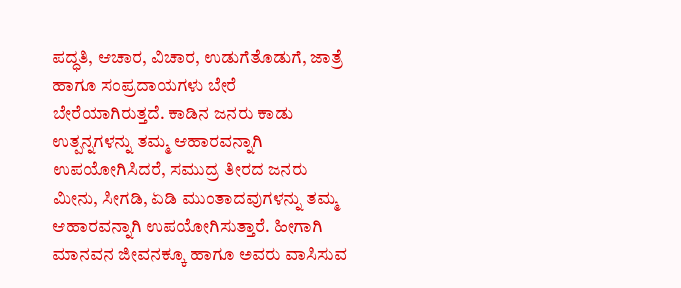ಪದ್ಧತಿ, ಆಚಾರ, ವಿಚಾರ, ಉಡುಗೆತೊಡುಗೆ, ಜಾತ್ರೆ ಹಾಗೂ ಸಂಪ್ರದಾಯಗಳು ಬೇರೆ ಬೇರೆಯಾಗಿರುತ್ತದೆ. ಕಾಡಿನ ಜನರು ಕಾಡು ಉತ್ಪನ್ನಗಳನ್ನು ತಮ್ಮ ಆಹಾರವನ್ನಾಗಿ ಉಪಯೋಗಿಸಿದರೆ, ಸಮುದ್ರ ತೀರದ ಜನರು ಮೀನು, ಸೀಗಡಿ, ಏಡಿ ಮುಂತಾದವುಗಳನ್ನು ತಮ್ಮ ಆಹಾರವನ್ನಾಗಿ ಉಪಯೋಗಿಸುತ್ತಾರೆ. ಹೀಗಾಗಿ ಮಾನವನ ಜೀವನಕ್ಕೂ ಹಾಗೂ ಅವರು ವಾಸಿಸುವ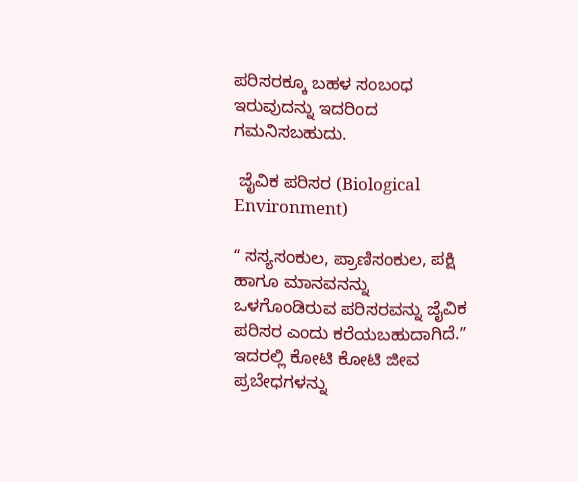ಪರಿಸರಕ್ಕೂ ಬಹಳ ಸಂಬಂಧ ಇರುವುದನ್ನು ಇದರಿಂದ ಗಮನಿಸಬಹುದು.

 ಜೈವಿಕ ಪರಿಸರ (Biological Environment)

ʻʻ ಸಸ್ಯಸಂಕುಲ, ಪ್ರಾಣಿಸಂಕುಲ, ಪಕ್ಷಿ ಹಾಗೂ ಮಾನವನನ್ನು ಒಳಗೊಂಡಿರುವ ಪರಿಸರವನ್ನು ಜೈವಿಕ ಪರಿಸರ ಎಂದು ಕರೆಯಬಹುದಾಗಿದೆ.ʼʼ ಇದರಲ್ಲಿ ಕೋಟಿ ಕೋಟಿ ಜೀವ ಪ್ರಬೇಧಗಳನ್ನು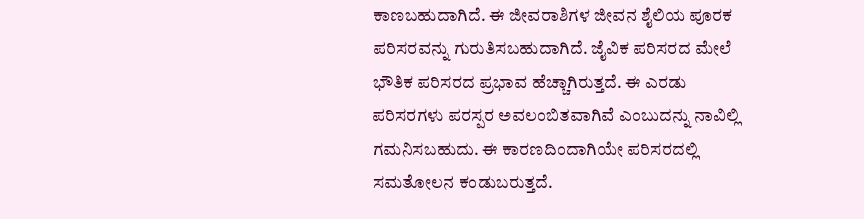ಕಾಣಬಹುದಾಗಿದೆ. ಈ ಜೀವರಾಶಿಗಳ ಜೀವನ ಶೈಲಿಯ ಪೂರಕ ಪರಿಸರವನ್ನು ಗುರುತಿಸಬಹುದಾಗಿದೆ. ಜೈವಿಕ ಪರಿಸರದ ಮೇಲೆ  ಭೌತಿಕ ಪರಿಸರದ ಪ್ರಭಾವ ಹೆಚ್ಚಾಗಿರುತ್ತದೆ. ಈ ಎರಡು ಪರಿಸರಗಳು ಪರಸ್ಪರ ಅವಲಂಬಿತವಾಗಿವೆ ಎಂಬುದನ್ನು ನಾವಿಲ್ಲಿ ಗಮನಿಸಬಹುದು. ಈ ಕಾರಣದಿಂದಾಗಿಯೇ ಪರಿಸರದಲ್ಲಿ ಸಮತೋಲನ ಕಂಡುಬರುತ್ತದೆ.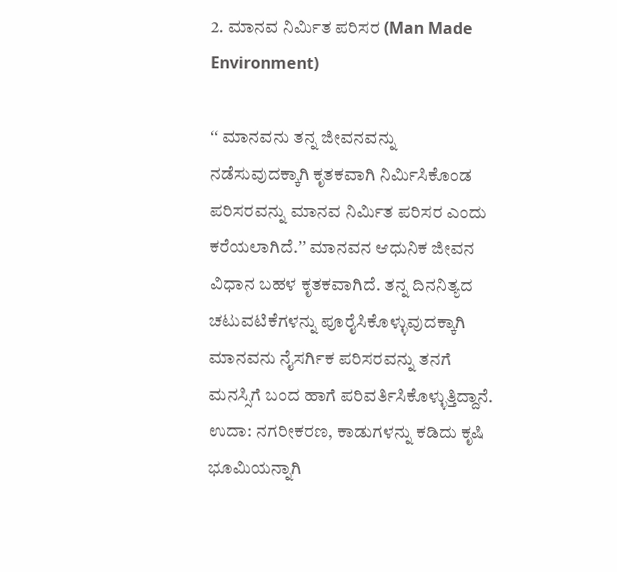2. ಮಾನವ ನಿರ್ಮಿತ ಪರಿಸರ (Man Made Environment)

ʻʻ ಮಾನವನು ತನ್ನ ಜೀವನವನ್ನು ನಡೆಸುವುದಕ್ಕಾಗಿ ಕೃತಕವಾಗಿ ನಿರ್ಮಿಸಿಕೊಂಡ ಪರಿಸರವನ್ನು ಮಾನವ ನಿರ್ಮಿತ ಪರಿಸರ ಎಂದು ಕರೆಯಲಾಗಿದೆ.ʼʼ ಮಾನವನ ಆಧುನಿಕ ಜೀವನ ವಿಧಾನ ಬಹಳ ಕೃತಕವಾಗಿದೆ. ತನ್ನ ದಿನನಿತ್ಯದ ಚಟುವಟಿಕೆಗಳನ್ನು ಪೂರೈಸಿಕೊಳ್ಳುವುದಕ್ಕಾಗಿ ಮಾನವನು ನೈಸರ್ಗಿಕ ಪರಿಸರವನ್ನು ತನಗೆ ಮನಸ್ಸಿಗೆ ಬಂದ ಹಾಗೆ ಪರಿವರ್ತಿಸಿಕೊಳ್ಳುತ್ತಿದ್ದಾನೆ.  ಉದಾ: ನಗರೀಕರಣ, ಕಾಡುಗಳನ್ನು ಕಡಿದು ಕೃಷಿ ಭೂಮಿಯನ್ನಾಗಿ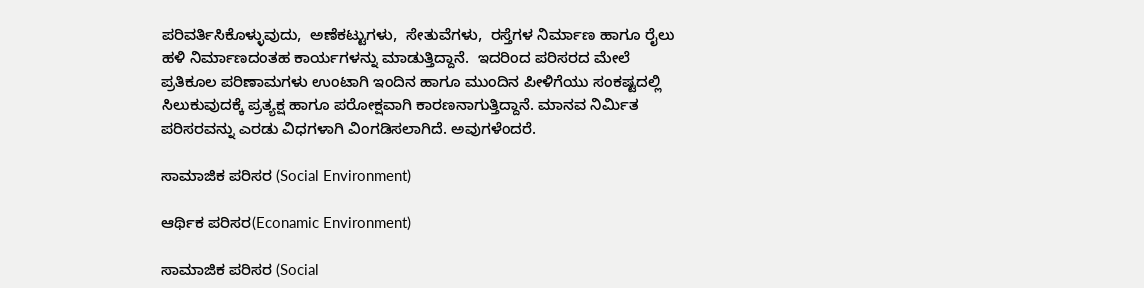ಪರಿವರ್ತಿಸಿಕೊಳ್ಳುವುದು,  ಅಣೆಕಟ್ಟುಗಳು,  ಸೇತುವೆಗಳು,  ರಸ್ತೆಗಳ ನಿರ್ಮಾಣ ಹಾಗೂ ರೈಲು ಹಳಿ ನಿರ್ಮಾಣದಂತಹ ಕಾರ್ಯಗಳನ್ನು ಮಾಡುತ್ತಿದ್ದಾನೆ.  ಇದರಿಂದ ಪರಿಸರದ ಮೇಲೆ ಪ್ರತಿಕೂಲ ಪರಿಣಾಮಗಳು ಉಂಟಾಗಿ ಇಂದಿನ ಹಾಗೂ ಮುಂದಿನ ಪೀಳಿಗೆಯು ಸಂಕಷ್ಟದಲ್ಲಿ ಸಿಲುಕುವುದಕ್ಕೆ ಪ್ರತ್ಯಕ್ಷ ಹಾಗೂ ಪರೋಕ್ಷವಾಗಿ ಕಾರಣನಾಗುತ್ತಿದ್ದಾನೆ. ಮಾನವ ನಿರ್ಮಿತ ಪರಿಸರವನ್ನು ಎರಡು ವಿಧಗಳಾಗಿ ವಿಂಗಡಿಸಲಾಗಿದೆ. ಅವುಗಳೆಂದರೆ.

ಸಾಮಾಜಿಕ ಪರಿಸರ (Social Environment)

ಆರ್ಥಿಕ ಪರಿಸರ(Econamic Environment)

ಸಾಮಾಜಿಕ ಪರಿಸರ (Social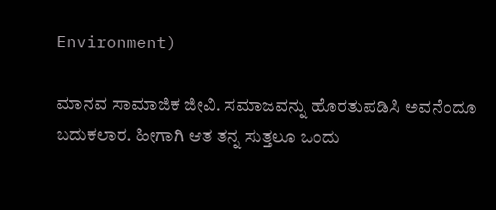Environment)

ಮಾನವ ಸಾಮಾಜಿಕ ಜೀವಿ. ಸಮಾಜವನ್ನು ಹೊರತುಪಡಿಸಿ ಅವನೆಂದೂ ಬದುಕಲಾರ. ಹೀಗಾಗಿ ಆತ ತನ್ನ ಸುತ್ತಲೂ ಒಂದು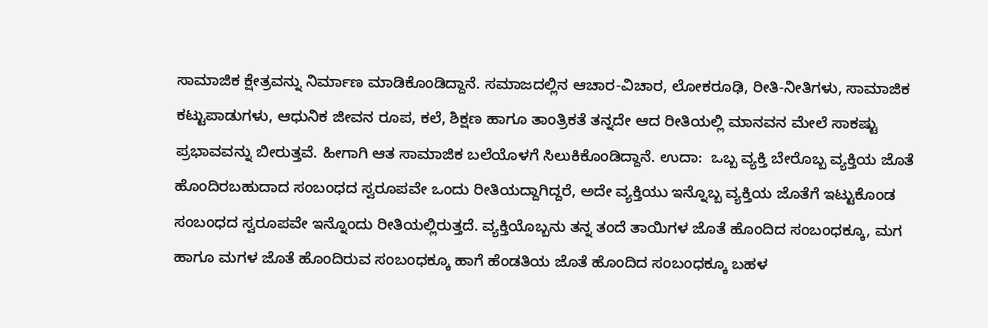ಸಾಮಾಜಿಕ ಕ್ಷೇತ್ರವನ್ನು ನಿರ್ಮಾಣ ಮಾಡಿಕೊಂಡಿದ್ದಾನೆ. ಸಮಾಜದಲ್ಲಿನ ಆಚಾರ-ವಿಚಾರ, ಲೋಕರೂಢಿ, ರೀತಿ-ನೀತಿಗಳು, ಸಾಮಾಜಿಕ ಕಟ್ಟುಪಾಡುಗಳು, ಆಧುನಿಕ ಜೀವನ ರೂಪ, ಕಲೆ, ಶಿಕ್ಷಣ ಹಾಗೂ ತಾಂತ್ರಿಕತೆ ತನ್ನದೇ ಆದ ರೀತಿಯಲ್ಲಿ ಮಾನವನ ಮೇಲೆ ಸಾಕಷ್ಟು ಪ್ರಭಾವವನ್ನು ಬೀರುತ್ತವೆ. ಹೀಗಾಗಿ ಆತ ಸಾಮಾಜಿಕ ಬಲೆಯೊಳಗೆ ಸಿಲುಕಿಕೊಂಡಿದ್ದಾನೆ. ಉದಾ:  ಒಬ್ಬ ವ್ಯಕ್ತಿ ಬೇರೊಬ್ಬ ವ್ಯಕ್ತಿಯ ಜೊತೆ ಹೊಂದಿರಬಹುದಾದ ಸಂಬಂಧದ ಸ್ವರೂಪವೇ ಒಂದು ರೀತಿಯದ್ದಾಗಿದ್ದರೆ, ಅದೇ ವ್ಯಕ್ತಿಯು ಇನ್ನೊಬ್ಬ ವ್ಯಕ್ತಿಯ ಜೊತೆಗೆ ಇಟ್ಟುಕೊಂಡ ಸಂಬಂಧದ ಸ್ವರೂಪವೇ ಇನ್ನೊಂದು ರೀತಿಯಲ್ಲಿರುತ್ತದೆ. ವ್ಯಕ್ತಿಯೊಬ್ಬನು ತನ್ನ ತಂದೆ ತಾಯಿಗಳ ಜೊತೆ ಹೊಂದಿದ ಸಂಬಂಧಕ್ಕೂ, ಮಗ ಹಾಗೂ ಮಗಳ ಜೊತೆ ಹೊಂದಿರುವ ಸಂಬಂಧಕ್ಕೂ ಹಾಗೆ ಹೆಂಡತಿಯ ಜೊತೆ ಹೊಂದಿದ ಸಂಬಂಧಕ್ಕೂ ಬಹಳ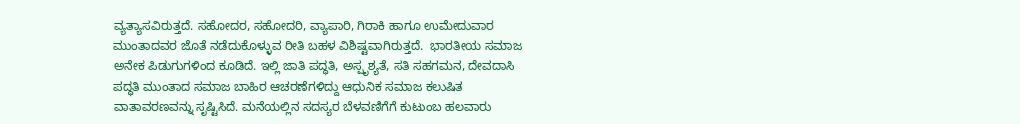ವ್ಯತ್ಯಾಸವಿರುತ್ತದೆ. ಸಹೋದರ, ಸಹೋದರಿ, ವ್ಯಾಪಾರಿ, ಗಿರಾಕಿ ಹಾಗೂ ಉಮೇದುವಾರ ಮುಂತಾದವರ ಜೊತೆ ನಡೆದುಕೊಳ್ಳುವ ರೀತಿ ಬಹಳ ವಿಶಿಷ್ಟವಾಗಿರುತ್ತದೆ.  ಭಾರತೀಯ ಸಮಾಜ ಅನೇಕ ಪಿಡುಗುಗಳಿಂದ ಕೂಡಿದೆ. ಇಲ್ಲಿ ಜಾತಿ ಪದ್ಧತಿ, ಅಸ್ಪೃಶ್ಯತೆ, ಸತಿ ಸಹಗಮನ, ದೇವದಾಸಿ ಪದ್ಧತಿ ಮುಂತಾದ ಸಮಾಜ ಬಾಹಿರ ಆಚರಣೆಗಳಿದ್ದು ಆಧುನಿಕ ಸಮಾಜ ಕಲುಷಿತ ವಾತಾವರಣವನ್ನು ಸೃಷ್ಟಿಸಿದೆ. ಮನೆಯಲ್ಲಿನ ಸದಸ್ಯರ ಬೆಳವಣಿಗೆಗೆ ಕುಟುಂಬ ಹಲವಾರು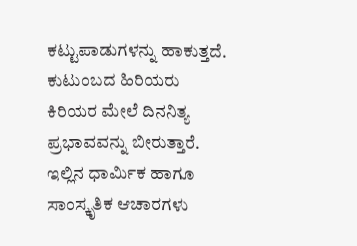ಕಟ್ಟುಪಾಡುಗಳನ್ನು ಹಾಕುತ್ತದೆ. ಕುಟುಂಬದ ಹಿರಿಯರು ಕಿರಿಯರ ಮೇಲೆ ದಿನನಿತ್ಯ ಪ್ರಭಾವವನ್ನು ಬೀರುತ್ತಾರೆ. ಇಲ್ಲಿನ ಧಾರ್ಮಿಕ ಹಾಗೂ ಸಾಂಸ್ಕೃತಿಕ ಆಚಾರಗಳು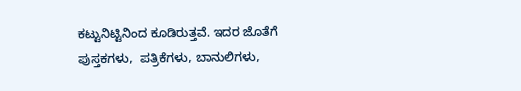ಕಟ್ಟುನಿಟ್ಟಿನಿಂದ ಕೂಡಿರುತ್ತವೆ. ಇದರ ಜೊತೆಗೆ ಪುಸ್ತಕಗಳು,  ಪತ್ರಿಕೆಗಳು, ಬಾನುಲಿಗಳು,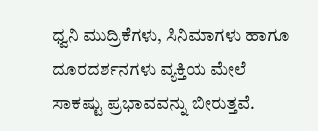ಧ್ವನಿ ಮುದ್ರಿಕೆಗಳು, ಸಿನಿಮಾಗಳು ಹಾಗೂ ದೂರದರ್ಶನಗಳು ವ್ಯಕ್ತಿಯ ಮೇಲೆ ಸಾಕಷ್ಟು ಪ್ರಭಾವವನ್ನು ಬೀರುತ್ತವೆ.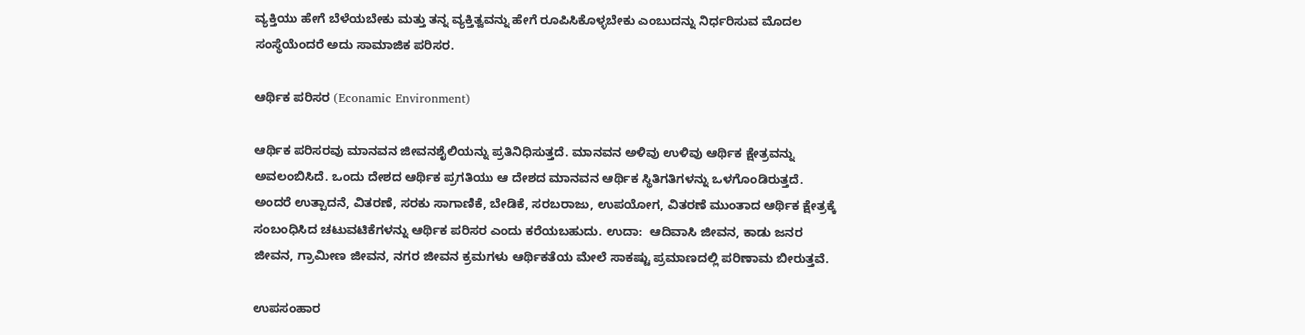ವ್ಯಕ್ತಿಯು ಹೇಗೆ ಬೆಳೆಯಬೇಕು ಮತ್ತು ತನ್ನ ವ್ಯಕ್ತಿತ್ವವನ್ನು ಹೇಗೆ ರೂಪಿಸಿಕೊಳ್ಳಬೇಕು ಎಂಬುದನ್ನು ನಿರ್ಧರಿಸುವ ಮೊದಲ ಸಂಸ್ಥೆಯೆಂದರೆ ಅದು ಸಾಮಾಜಿಕ ಪರಿಸರ.

ಆರ್ಥಿಕ ಪರಿಸರ (Econamic Environment)

ಆರ್ಥಿಕ ಪರಿಸರವು ಮಾನವನ ಜೀವನಶೈಲಿಯನ್ನು ಪ್ರತಿನಿಧಿಸುತ್ತದೆ. ಮಾನವನ ಅಳಿವು ಉಳಿವು ಆರ್ಥಿಕ ಕ್ಷೇತ್ರವನ್ನು ಅವಲಂಬಿಸಿದೆ. ಒಂದು ದೇಶದ ಆರ್ಥಿಕ ಪ್ರಗತಿಯು ಆ ದೇಶದ ಮಾನವನ ಆರ್ಥಿಕ ಸ್ಥಿತಿಗತಿಗಳನ್ನು ಒಳಗೊಂಡಿರುತ್ತದೆ.  ಅಂದರೆ ಉತ್ಪಾದನೆ, ವಿತರಣೆ, ಸರಕು ಸಾಗಾಣಿಕೆ, ಬೇಡಿಕೆ, ಸರಬರಾಜು, ಉಪಯೋಗ, ವಿತರಣೆ ಮುಂತಾದ ಆರ್ಥಿಕ ಕ್ಷೇತ್ರಕ್ಕೆ ಸಂಬಂಧಿಸಿದ ಚಟುವಟಿಕೆಗಳನ್ನು ಆರ್ಥಿಕ ಪರಿಸರ ಎಂದು ಕರೆಯಬಹುದು. ಉದಾ:  ಆದಿವಾಸಿ ಜೀವನ, ಕಾಡು ಜನರ ಜೀವನ, ಗ್ರಾಮೀಣ ಜೀವನ, ನಗರ ಜೀವನ ಕ್ರಮಗಳು ಆರ್ಥಿಕತೆಯ ಮೇಲೆ ಸಾಕಷ್ಟು ಪ್ರಮಾಣದಲ್ಲಿ ಪರಿಣಾಮ ಬೀರುತ್ತವೆ.

ಉಪಸಂಹಾರ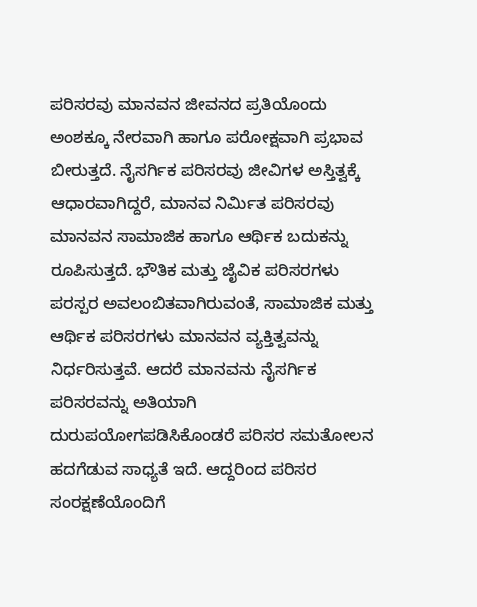ಪರಿಸರವು ಮಾನವನ ಜೀವನದ ಪ್ರತಿಯೊಂದು ಅಂಶಕ್ಕೂ ನೇರವಾಗಿ ಹಾಗೂ ಪರೋಕ್ಷವಾಗಿ ಪ್ರಭಾವ ಬೀರುತ್ತದೆ. ನೈಸರ್ಗಿಕ ಪರಿಸರವು ಜೀವಿಗಳ ಅಸ್ತಿತ್ವಕ್ಕೆ ಆಧಾರವಾಗಿದ್ದರೆ, ಮಾನವ ನಿರ್ಮಿತ ಪರಿಸರವು ಮಾನವನ ಸಾಮಾಜಿಕ ಹಾಗೂ ಆರ್ಥಿಕ ಬದುಕನ್ನು ರೂಪಿಸುತ್ತದೆ. ಭೌತಿಕ ಮತ್ತು ಜೈವಿಕ ಪರಿಸರಗಳು ಪರಸ್ಪರ ಅವಲಂಬಿತವಾಗಿರುವಂತೆ, ಸಾಮಾಜಿಕ ಮತ್ತು ಆರ್ಥಿಕ ಪರಿಸರಗಳು ಮಾನವನ ವ್ಯಕ್ತಿತ್ವವನ್ನು ನಿರ್ಧರಿಸುತ್ತವೆ. ಆದರೆ ಮಾನವನು ನೈಸರ್ಗಿಕ ಪರಿಸರವನ್ನು ಅತಿಯಾಗಿ ದುರುಪಯೋಗಪಡಿಸಿಕೊಂಡರೆ ಪರಿಸರ ಸಮತೋಲನ ಹದಗೆಡುವ ಸಾಧ್ಯತೆ ಇದೆ. ಆದ್ದರಿಂದ ಪರಿಸರ ಸಂರಕ್ಷಣೆಯೊಂದಿಗೆ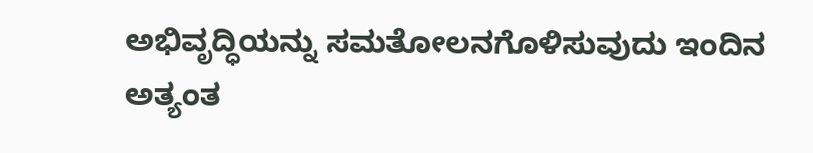ಅಭಿವೃದ್ಧಿಯನ್ನು ಸಮತೋಲನಗೊಳಿಸುವುದು ಇಂದಿನ ಅತ್ಯಂತ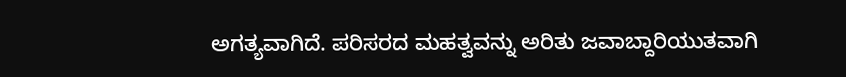ಅಗತ್ಯವಾಗಿದೆ. ಪರಿಸರದ ಮಹತ್ವವನ್ನು ಅರಿತು ಜವಾಬ್ದಾರಿಯುತವಾಗಿ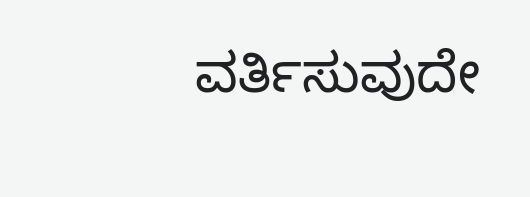ವರ್ತಿಸುವುದೇ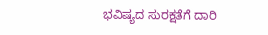ಭವಿಷ್ಯದ ಸುರಕ್ಷತೆಗೆ ದಾರಿ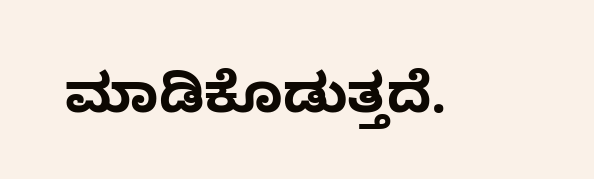ಮಾಡಿಕೊಡುತ್ತದೆ.